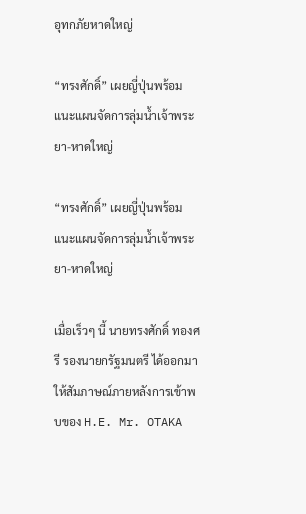อุทกภัยหาดใหญ่

“ทรงศักดิ์” เผยญี่ปุ่นพร้อมแนะแผนจัดการลุ่มน้ำเจ้าพระยา-หาดใหญ่

“ทรงศักดิ์” เผยญี่ปุ่นพร้อมแนะแผนจัดการลุ่มน้ำเจ้าพระยา-หาดใหญ่

เมื่อเร็วๆ นี้ นายทรงศักดิ์ ทองศรี รองนายกรัฐมนตรี ได้ออกมาให้สัมภาษณ์ภายหลังการเข้าพบของ H.E. Mr. OTAKA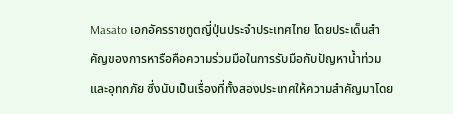Masato เอกอัครราชทูตญี่ปุ่นประจำประเทศไทย โดยประเด็นสำคัญของการหารือคือความร่วมมือในการรับมือกับปัญหาน้ำท่วมและอุทกภัย ซึ่งนับเป็นเรื่องที่ทั้งสองประเทศให้ความสำคัญมาโดย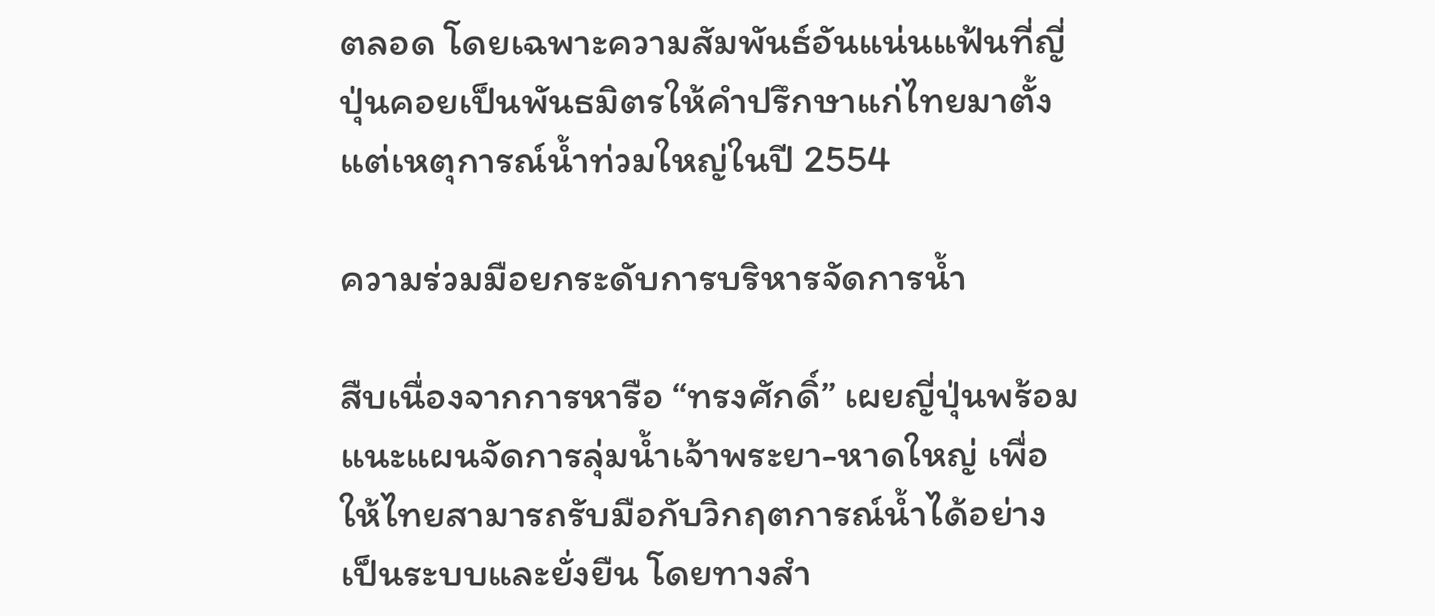ตลอด โดยเฉพาะความสัมพันธ์อันแน่นแฟ้นที่ญี่ปุ่นคอยเป็นพันธมิตรให้คำปรึกษาแก่ไทยมาตั้งแต่เหตุการณ์น้ำท่วมใหญ่ในปี 2554

ความร่วมมือยกระดับการบริหารจัดการน้ำ

สืบเนื่องจากการหารือ “ทรงศักดิ์” เผยญี่ปุ่นพร้อมแนะแผนจัดการลุ่มน้ำเจ้าพระยา-หาดใหญ่ เพื่อให้ไทยสามารถรับมือกับวิกฤตการณ์น้ำได้อย่างเป็นระบบและยั่งยืน โดยทางสำ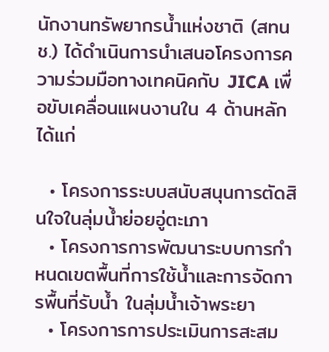นักงานทรัพยากรน้ำแห่งชาติ (สทนช.) ได้ดำเนินการนำเสนอโครงการความร่วมมือทางเทคนิคกับ JICA เพื่อขับเคลื่อนแผนงานใน 4 ด้านหลัก ได้แก่

  • โครงการระบบสนับสนุนการตัดสินใจในลุ่มน้ำย่อยอู่ตะเภา
  • โครงการการพัฒนาระบบการกำหนดเขตพื้นที่การใช้น้ำและการจัดการพื้นที่รับน้ำ ในลุ่มน้ำเจ้าพระยา
  • โครงการการประเมินการสะสม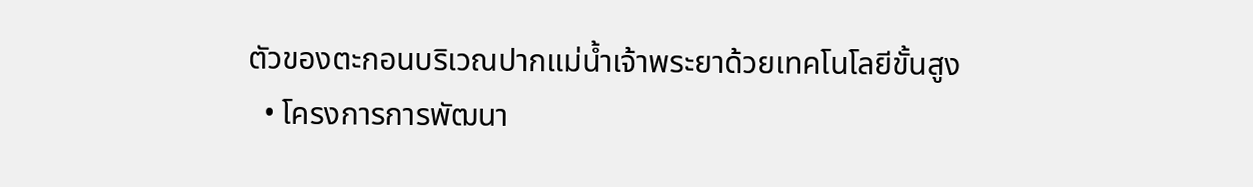ตัวของตะกอนบริเวณปากแม่น้ำเจ้าพระยาด้วยเทคโนโลยีขั้นสูง
  • โครงการการพัฒนา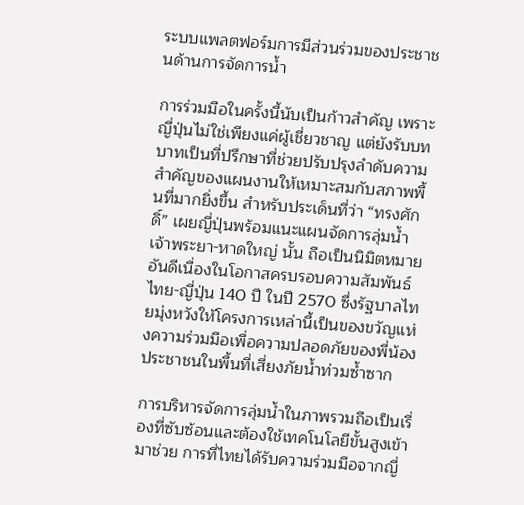ระบบแพลตฟอร์มการมีส่วนร่วมของประชาชนด้านการจัดการน้ำ

การร่วมมือในครั้งนี้นับเป็นก้าวสำคัญ เพราะญี่ปุ่นไม่ใช่เพียงแค่ผู้เชี่ยวชาญ แต่ยังรับบทบาทเป็นที่ปรึกษาที่ช่วยปรับปรุงลำดับความสำคัญของแผนงานให้เหมาะสมกับสภาพพื้นที่มากยิ่งขึ้น สำหรับประเด็นที่ว่า “ทรงศักดิ์” เผยญี่ปุ่นพร้อมแนะแผนจัดการลุ่มน้ำเจ้าพระยา-หาดใหญ่ นั้น ถือเป็นนิมิตหมายอันดีเนื่องในโอกาสครบรอบความสัมพันธ์ไทย-ญี่ปุ่น 140 ปี ในปี 2570 ซึ่งรัฐบาลไทยมุ่งหวังให้โครงการเหล่านี้เป็นของขวัญแห่งความร่วมมือเพื่อความปลอดภัยของพี่น้องประชาชนในพื้นที่เสี่ยงภัยน้ำท่วมซ้ำซาก

การบริหารจัดการลุ่มน้ำในภาพรวมถือเป็นเรื่องที่ซับซ้อนและต้องใช้เทคโนโลยีขั้นสูงเข้ามาช่วย การที่ไทยได้รับความร่วมมือจากญี่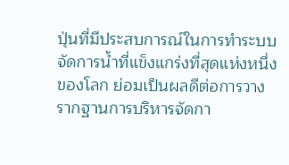ปุ่นที่มีประสบการณ์ในการทำระบบจัดการน้ำที่แข็งแกร่งที่สุดแห่งหนึ่งของโลก ย่อมเป็นผลดีต่อการวางรากฐานการบริหารจัดกา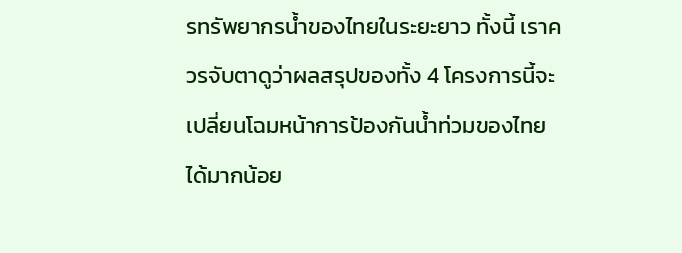รทรัพยากรน้ำของไทยในระยะยาว ทั้งนี้ เราควรจับตาดูว่าผลสรุปของทั้ง 4 โครงการนี้จะเปลี่ยนโฉมหน้าการป้องกันน้ำท่วมของไทยได้มากน้อย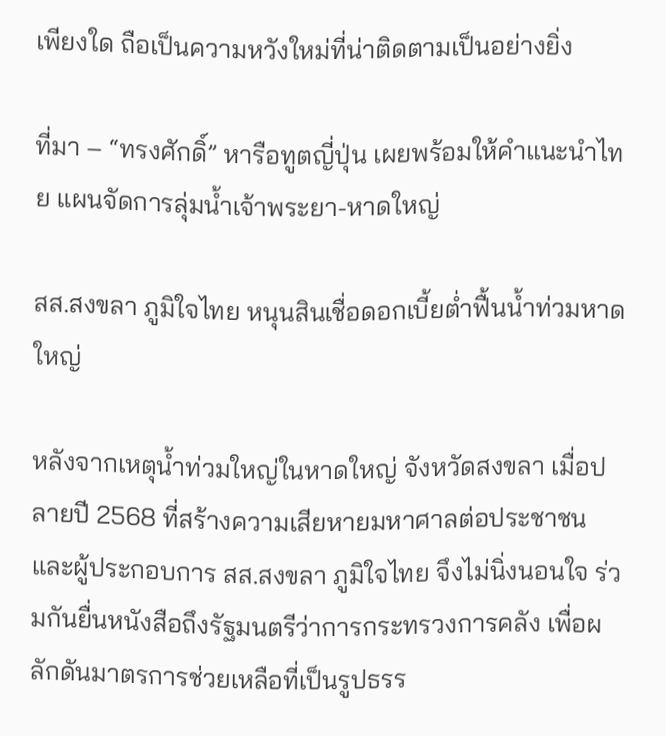เพียงใด ถือเป็นความหวังใหม่ที่น่าติดตามเป็นอย่างยิ่ง

ที่มา – “ทรงศักดิ์” หารือทูตญี่ปุ่น เผยพร้อมให้คำแนะนำไทย แผนจัดการลุ่มน้ำเจ้าพระยา-หาดใหญ่

สส.สงขลา ภูมิใจไทย หนุนสินเชื่อดอกเบี้ยต่ำฟื้นน้ำท่วมหาดใหญ่

หลังจากเหตุน้ำท่วมใหญ่ในหาดใหญ่ จังหวัดสงขลา เมื่อปลายปี 2568 ที่สร้างความเสียหายมหาศาลต่อประชาชนและผู้ประกอบการ สส.สงขลา ภูมิใจไทย จึงไม่นิ่งนอนใจ ร่วมกันยื่นหนังสือถึงรัฐมนตรีว่าการกระทรวงการคลัง เพื่อผลักดันมาตรการช่วยเหลือที่เป็นรูปธรร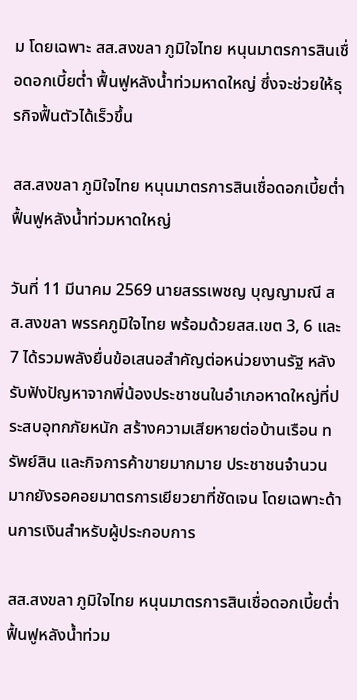ม โดยเฉพาะ สส.สงขลา ภูมิใจไทย หนุนมาตรการสินเชื่อดอกเบี้ยต่ำ ฟื้นฟูหลังน้ำท่วมหาดใหญ่ ซึ่งจะช่วยให้ธุรกิจฟื้นตัวได้เร็วขึ้น

สส.สงขลา ภูมิใจไทย หนุนมาตรการสินเชื่อดอกเบี้ยต่ำ ฟื้นฟูหลังน้ำท่วมหาดใหญ่

วันที่ 11 มีนาคม 2569 นายสรรเพชญ บุญญามณี สส.สงขลา พรรคภูมิใจไทย พร้อมด้วยสส.เขต 3, 6 และ 7 ได้รวมพลังยื่นข้อเสนอสำคัญต่อหน่วยงานรัฐ หลังรับฟังปัญหาจากพี่น้องประชาชนในอำเภอหาดใหญ่ที่ประสบอุทกภัยหนัก สร้างความเสียหายต่อบ้านเรือน ทรัพย์สิน และกิจการค้าขายมากมาย ประชาชนจำนวนมากยังรอคอยมาตรการเยียวยาที่ชัดเจน โดยเฉพาะด้านการเงินสำหรับผู้ประกอบการ

สส.สงขลา ภูมิใจไทย หนุนมาตรการสินเชื่อดอกเบี้ยต่ำ ฟื้นฟูหลังน้ำท่วม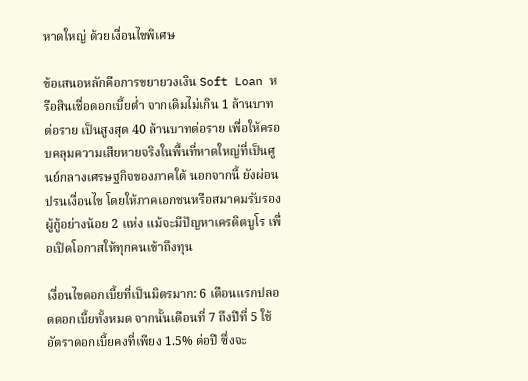หาดใหญ่ ด้วยเงื่อนไขพิเศษ

ข้อเสนอหลักคือการขยายวงเงิน Soft Loan หรือสินเชื่อดอกเบี้ยต่ำ จากเดิมไม่เกิน 1 ล้านบาทต่อราย เป็นสูงสุด 40 ล้านบาทต่อราย เพื่อให้ครอบคลุมความเสียหายจริงในพื้นที่หาดใหญ่ที่เป็นศูนย์กลางเศรษฐกิจของภาคใต้ นอกจากนี้ ยังผ่อนปรนเงื่อนไข โดยให้ภาคเอกชนหรือสมาคมรับรองผู้กู้อย่างน้อย 2 แห่ง แม้จะมีปัญหาเครดิตบูโร เพื่อเปิดโอกาสให้ทุกคนเข้าถึงทุน

เงื่อนไขดอกเบี้ยที่เป็นมิตรมาก: 6 เดือนแรกปลอดดอกเบี้ยทั้งหมด จากนั้นเดือนที่ 7 ถึงปีที่ 5 ใช้อัตราดอกเบี้ยคงที่เพียง 1.5% ต่อปี ซึ่งจะ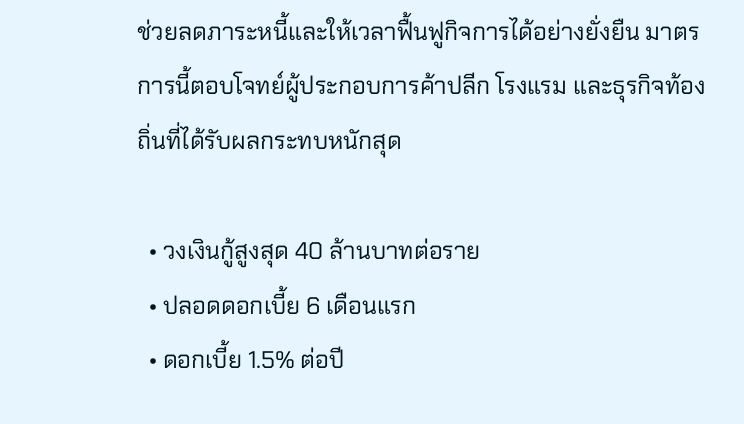ช่วยลดภาระหนี้และให้เวลาฟื้นฟูกิจการได้อย่างยั่งยืน มาตรการนี้ตอบโจทย์ผู้ประกอบการค้าปลีก โรงแรม และธุรกิจท้องถิ่นที่ได้รับผลกระทบหนักสุด

  • วงเงินกู้สูงสุด 40 ล้านบาทต่อราย
  • ปลอดดอกเบี้ย 6 เดือนแรก
  • ดอกเบี้ย 1.5% ต่อปี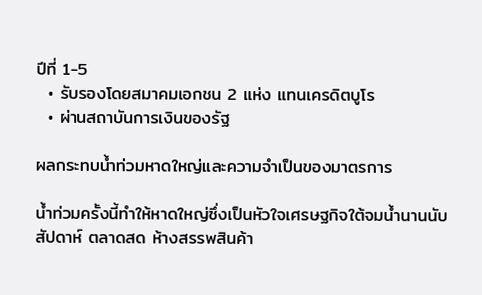ปีที่ 1-5
  • รับรองโดยสมาคมเอกชน 2 แห่ง แทนเครดิตบูโร
  • ผ่านสถาบันการเงินของรัฐ

ผลกระทบน้ำท่วมหาดใหญ่และความจำเป็นของมาตรการ

น้ำท่วมครั้งนี้ทำให้หาดใหญ่ซึ่งเป็นหัวใจเศรษฐกิจใต้จมน้ำนานนับสัปดาห์ ตลาดสด ห้างสรรพสินค้า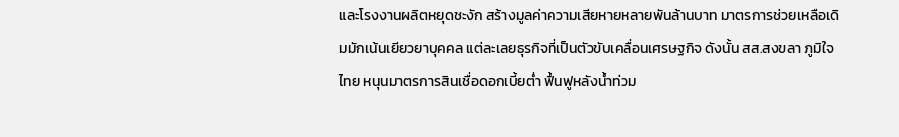และโรงงานผลิตหยุดชะงัก สร้างมูลค่าความเสียหายหลายพันล้านบาท มาตรการช่วยเหลือเดิมมักเน้นเยียวยาบุคคล แต่ละเลยธุรกิจที่เป็นตัวขับเคลื่อนเศรษฐกิจ ดังนั้น สส.สงขลา ภูมิใจไทย หนุนมาตรการสินเชื่อดอกเบี้ยต่ำ ฟื้นฟูหลังน้ำท่วม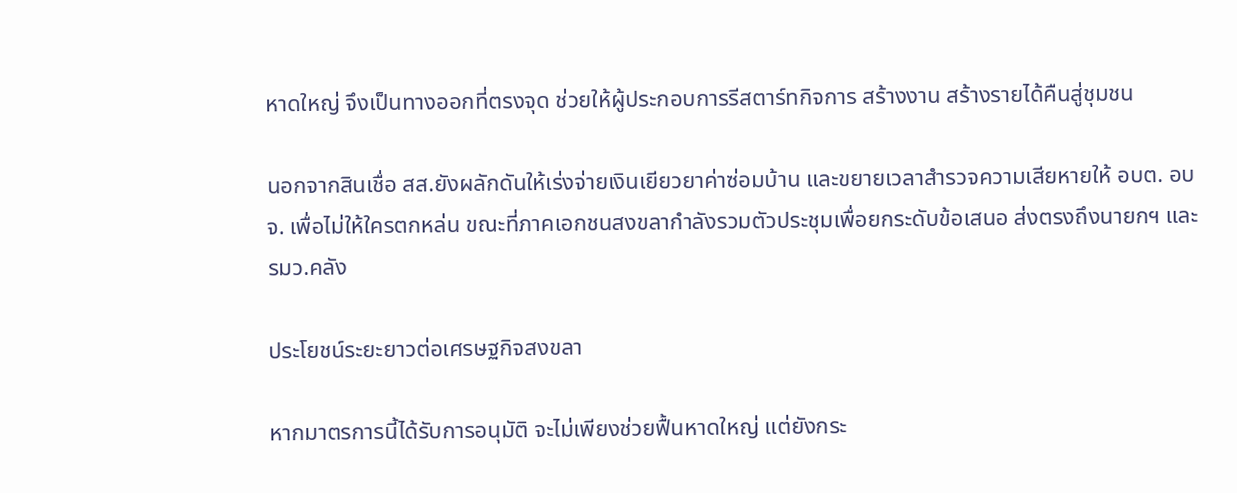หาดใหญ่ จึงเป็นทางออกที่ตรงจุด ช่วยให้ผู้ประกอบการรีสตาร์ทกิจการ สร้างงาน สร้างรายได้คืนสู่ชุมชน

นอกจากสินเชื่อ สส.ยังผลักดันให้เร่งจ่ายเงินเยียวยาค่าซ่อมบ้าน และขยายเวลาสำรวจความเสียหายให้ อบต. อบจ. เพื่อไม่ให้ใครตกหล่น ขณะที่ภาคเอกชนสงขลากำลังรวมตัวประชุมเพื่อยกระดับข้อเสนอ ส่งตรงถึงนายกฯ และ รมว.คลัง

ประโยชน์ระยะยาวต่อเศรษฐกิจสงขลา

หากมาตรการนี้ได้รับการอนุมัติ จะไม่เพียงช่วยฟื้นหาดใหญ่ แต่ยังกระ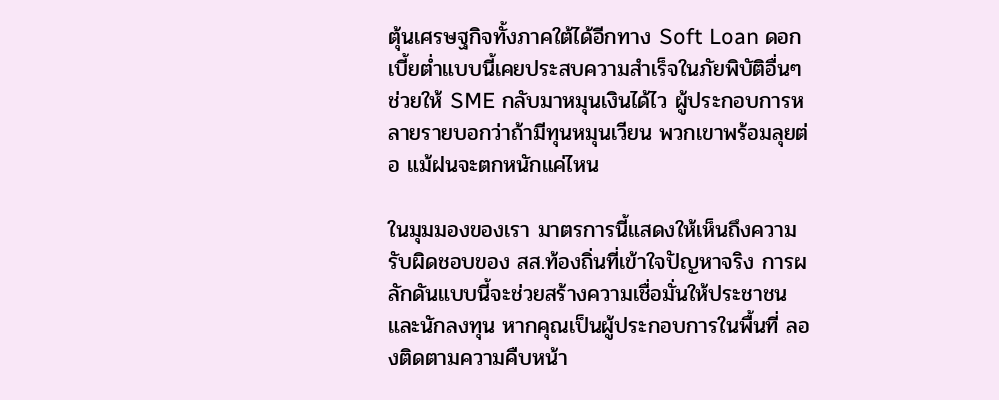ตุ้นเศรษฐกิจทั้งภาคใต้ได้อีกทาง Soft Loan ดอกเบี้ยต่ำแบบนี้เคยประสบความสำเร็จในภัยพิบัติอื่นๆ ช่วยให้ SME กลับมาหมุนเงินได้ไว ผู้ประกอบการหลายรายบอกว่าถ้ามีทุนหมุนเวียน พวกเขาพร้อมลุยต่อ แม้ฝนจะตกหนักแค่ไหน

ในมุมมองของเรา มาตรการนี้แสดงให้เห็นถึงความรับผิดชอบของ สส.ท้องถิ่นที่เข้าใจปัญหาจริง การผลักดันแบบนี้จะช่วยสร้างความเชื่อมั่นให้ประชาชนและนักลงทุน หากคุณเป็นผู้ประกอบการในพื้นที่ ลองติดตามความคืบหน้า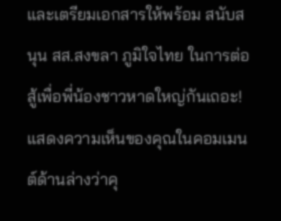และเตรียมเอกสารให้พร้อม สนับสนุน สส.สงขลา ภูมิใจไทย ในการต่อสู้เพื่อพี่น้องชาวหาดใหญ่กันเถอะ! แสดงความเห็นของคุณในคอมเมนต์ด้านล่างว่าคุ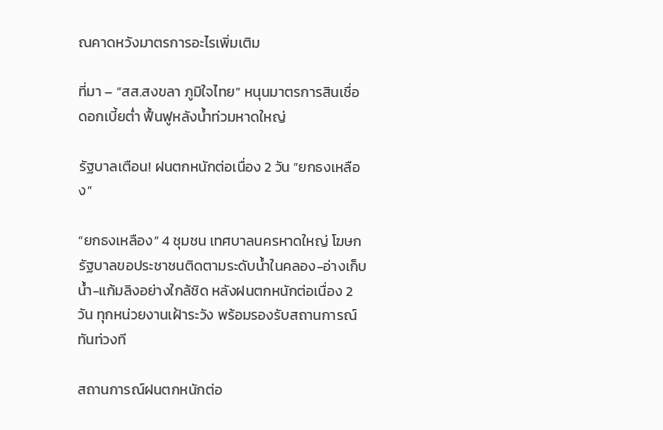ณคาดหวังมาตรการอะไรเพิ่มเติม

ที่มา – “สส.สงขลา ภูมิใจไทย” หนุนมาตรการสินเชื่อดอกเบี้ยต่ำ ฟื้นฟูหลังน้ำท่วมหาดใหญ่

รัฐบาลเตือน! ฝนตกหนักต่อเนื่อง 2 วัน “ยกธงเหลือง”

“ยกธงเหลือง” 4 ชุมชน เทศบาลนครหาดใหญ่ โฆษกรัฐบาลขอประชาชนติดตามระดับน้ำในคลอง-อ่างเก็บน้ำ-แก้มลิงอย่างใกล้ชิด หลังฝนตกหนักต่อเนื่อง 2 วัน ทุกหน่วยงานเฝ้าระวัง พร้อมรองรับสถานการณ์ทันท่วงที

สถานการณ์ฝนตกหนักต่อ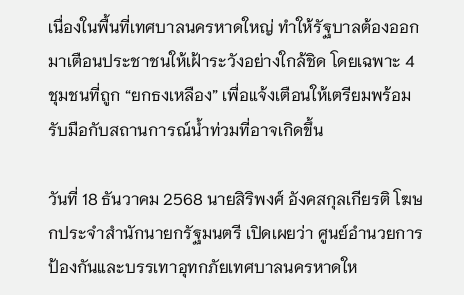เนื่องในพื้นที่เทศบาลนครหาดใหญ่ ทำให้รัฐบาลต้องออกมาเตือนประชาชนให้เฝ้าระวังอย่างใกล้ชิด โดยเฉพาะ 4 ชุมชนที่ถูก “ยกธงเหลือง” เพื่อแจ้งเตือนให้เตรียมพร้อมรับมือกับสถานการณ์น้ำท่วมที่อาจเกิดขึ้น

วันที่ 18 ธันวาคม 2568 นายสิริพงศ์ อังคสกุลเกียรติ โฆษกประจำสำนักนายกรัฐมนตรี เปิดเผยว่า ศูนย์อำนวยการป้องกันและบรรเทาอุทกภัยเทศบาลนครหาดให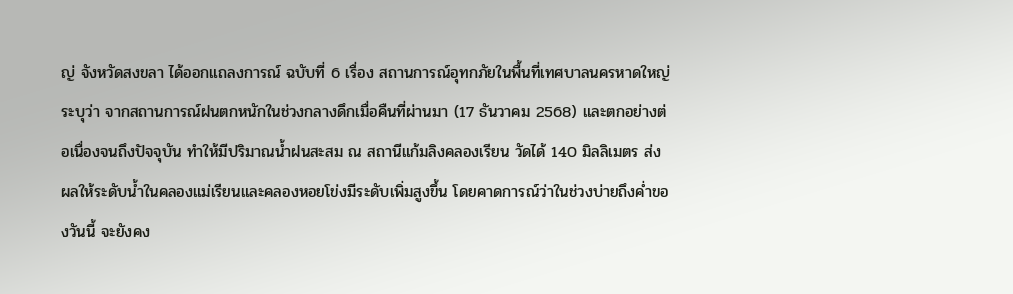ญ่ จังหวัดสงขลา ได้ออกแถลงการณ์ ฉบับที่ 6 เรื่อง สถานการณ์อุทกภัยในพื้นที่เทศบาลนครหาดใหญ่ ระบุว่า จากสถานการณ์ฝนตกหนักในช่วงกลางดึกเมื่อคืนที่ผ่านมา (17 ธันวาคม 2568) และตกอย่างต่อเนื่องจนถึงปัจจุบัน ทำให้มีปริมาณน้ำฝนสะสม ณ สถานีแก้มลิงคลองเรียน วัดได้ 140 มิลลิเมตร ส่งผลให้ระดับน้ำในคลองแม่เรียนและคลองหอยโข่งมีระดับเพิ่มสูงขึ้น โดยคาดการณ์ว่าในช่วงบ่ายถึงค่ำของวันนี้ จะยังคง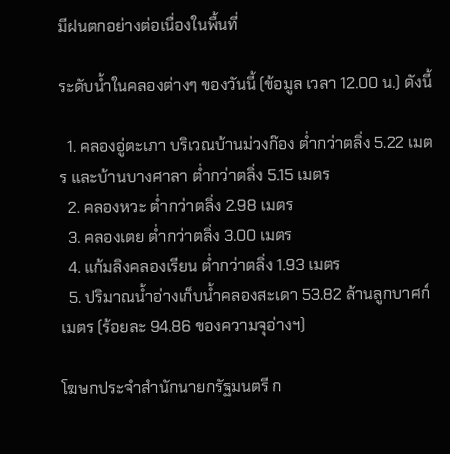มีฝนตกอย่างต่อเนื่องในพื้นที่

ระดับน้ำในคลองต่างๆ ของวันนี้ (ข้อมูล เวลา 12.00 น.) ดังนี้

  1. คลองอู่ตะเภา บริเวณบ้านม่วงก๊อง ต่ำกว่าตลิ่ง 5.22 เมตร และบ้านบางศาลา ต่ำกว่าตลิ่ง 5.15 เมตร
  2. คลองหวะ ต่ำกว่าตลิ่ง 2.98 เมตร
  3. คลองเตย ต่ำกว่าตลิ่ง 3.00 เมตร
  4. แก้มลิงคลองเรียน ต่ำกว่าตลิ่ง 1.93 เมตร
  5. ปริมาณน้ำอ่างเก็บน้ำคลองสะเดา 53.82 ล้านลูกบาศก์เมตร (ร้อยละ 94.86 ของความจุอ่างฯ)

โฆษกประจำสำนักนายกรัฐมนตรี ก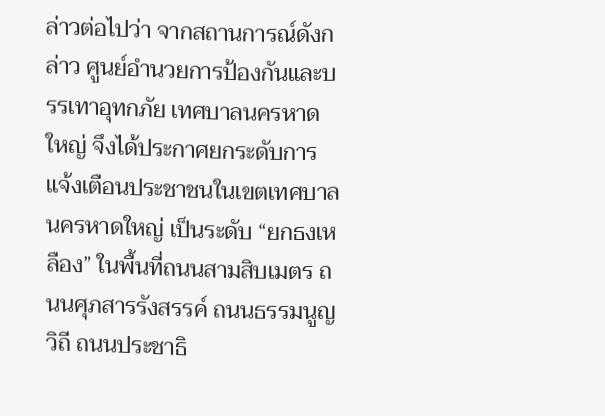ล่าวต่อไปว่า จากสถานการณ์ดังกล่าว ศูนย์อำนวยการป้องกันและบรรเทาอุทกภัย เทศบาลนครหาดใหญ่ จึงได้ประกาศยกระดับการแจ้งเตือนประชาชนในเขตเทศบาลนครหาดใหญ่ เป็นระดับ “ยกธงเหลือง” ในพื้นที่ถนนสามสิบเมตร ถนนศุภสารรังสรรค์ ถนนธรรมนูญวิถี ถนนประชาธิ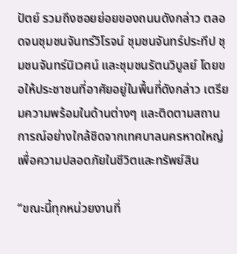ปัตย์ รวมถึงซอยย่อยของถนนดังกล่าว ตลอดจนชุมชนจันทร์วิโรจน์ ชุมชนจันทร์ประทีป ชุมชนจันทร์นิเวศน์ และชุมชนรัตนวิบูลย์ โดยขอให้ประชาชนที่อาศัยอยู่ในพื้นที่ดังกล่าว เตรียมความพร้อมในด้านต่างๆ และติดตามสถานการณ์อย่างใกล้ชิดจากเทศบาลนครหาดใหญ่ เพื่อความปลอดภัยในชีวิตและทรัพย์สิน

“ขณะนี้ทุกหน่วยงานที่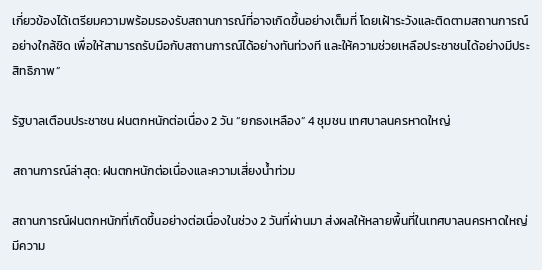เกี่ยวข้องได้เตรียมความพร้อมรองรับสถานการณ์ที่อาจเกิดขึ้นอย่างเต็มที่ โดยเฝ้าระวังและติดตามสถานการณ์อย่างใกล้ชิด เพื่อให้สามารถรับมือกับสถานการณ์ได้อย่างทันท่วงที และให้ความช่วยเหลือประชาชนได้อย่างมีประสิทธิภาพ”

รัฐบาลเตือนประชาชน ฝนตกหนักต่อเนื่อง 2 วัน “ยกธงเหลือง” 4 ชุมชน เทศบาลนครหาดใหญ่

สถานการณ์ล่าสุด: ฝนตกหนักต่อเนื่องและความเสี่ยงน้ำท่วม

สถานการณ์ฝนตกหนักที่เกิดขึ้นอย่างต่อเนื่องในช่วง 2 วันที่ผ่านมา ส่งผลให้หลายพื้นที่ในเทศบาลนครหาดใหญ่มีความ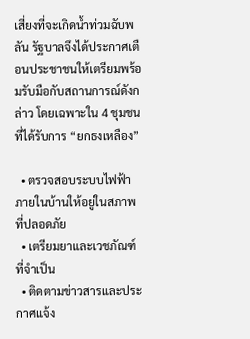เสี่ยงที่จะเกิดน้ำท่วมฉับพลัน รัฐบาลจึงได้ประกาศเตือนประชาชนให้เตรียมพร้อมรับมือกับสถานการณ์ดังกล่าว โดยเฉพาะใน 4 ชุมชนที่ได้รับการ “ยกธงเหลือง”

  • ตรวจสอบระบบไฟฟ้าภายในบ้านให้อยู่ในสภาพที่ปลอดภัย
  • เตรียมยาและเวชภัณฑ์ที่จำเป็น
  • ติดตามข่าวสารและประกาศแจ้ง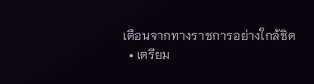เตือนจากทางราชการอย่างใกล้ชิด
  • เตรียม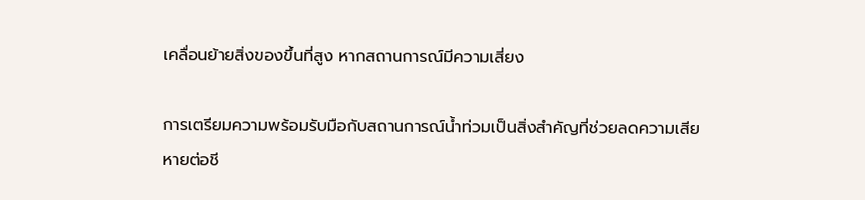เคลื่อนย้ายสิ่งของขึ้นที่สูง หากสถานการณ์มีความเสี่ยง

การเตรียมความพร้อมรับมือกับสถานการณ์น้ำท่วมเป็นสิ่งสำคัญที่ช่วยลดความเสียหายต่อชี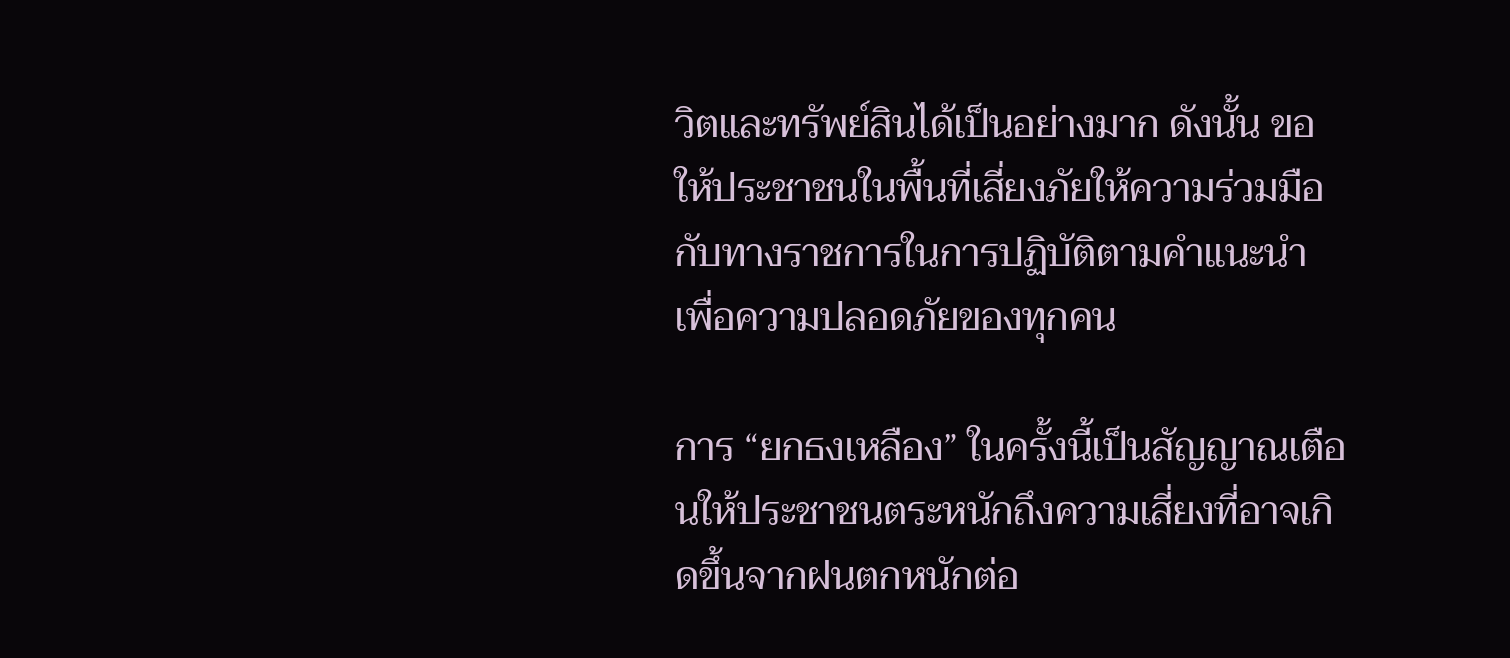วิตและทรัพย์สินได้เป็นอย่างมาก ดังนั้น ขอให้ประชาชนในพื้นที่เสี่ยงภัยให้ความร่วมมือกับทางราชการในการปฏิบัติตามคำแนะนำ เพื่อความปลอดภัยของทุกคน

การ “ยกธงเหลือง” ในครั้งนี้เป็นสัญญาณเตือนให้ประชาชนตระหนักถึงความเสี่ยงที่อาจเกิดขึ้นจากฝนตกหนักต่อ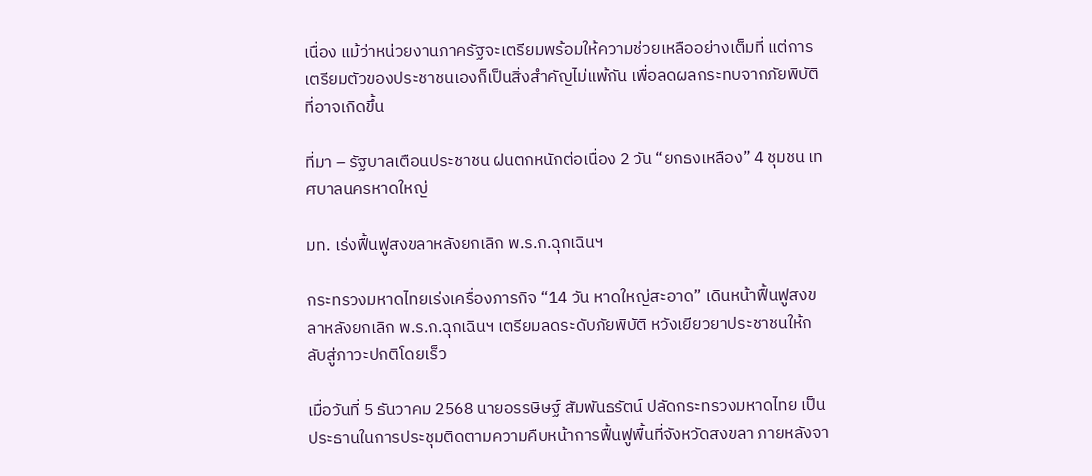เนื่อง แม้ว่าหน่วยงานภาครัฐจะเตรียมพร้อมให้ความช่วยเหลืออย่างเต็มที่ แต่การเตรียมตัวของประชาชนเองก็เป็นสิ่งสำคัญไม่แพ้กัน เพื่อลดผลกระทบจากภัยพิบัติที่อาจเกิดขึ้น

ที่มา – รัฐบาลเตือนประชาชน ฝนตกหนักต่อเนื่อง 2 วัน “ยกธงเหลือง” 4 ชุมชน เทศบาลนครหาดใหญ่

มท. เร่งฟื้นฟูสงขลาหลังยกเลิก พ.ร.ก.ฉุกเฉินฯ

กระทรวงมหาดไทยเร่งเครื่องภารกิจ “14 วัน หาดใหญ่สะอาด” เดินหน้าฟื้นฟูสงขลาหลังยกเลิก พ.ร.ก.ฉุกเฉินฯ เตรียมลดระดับภัยพิบัติ หวังเยียวยาประชาชนให้กลับสู่ภาวะปกติโดยเร็ว

เมื่อวันที่ 5 ธันวาคม 2568 นายอรรษิษฐ์ สัมพันธรัตน์ ปลัดกระทรวงมหาดไทย เป็นประธานในการประชุมติดตามความคืบหน้าการฟื้นฟูพื้นที่จังหวัดสงขลา ภายหลังจา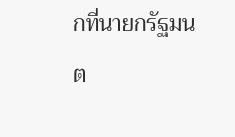กที่นายกรัฐมนต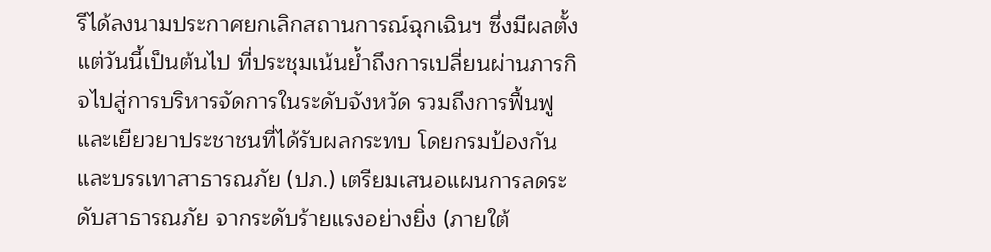รีได้ลงนามประกาศยกเลิกสถานการณ์ฉุกเฉินฯ ซึ่งมีผลตั้งแต่วันนี้เป็นต้นไป ที่ประชุมเน้นย้ำถึงการเปลี่ยนผ่านภารกิจไปสู่การบริหารจัดการในระดับจังหวัด รวมถึงการฟื้นฟูและเยียวยาประชาชนที่ได้รับผลกระทบ โดยกรมป้องกันและบรรเทาสาธารณภัย (ปภ.) เตรียมเสนอแผนการลดระดับสาธารณภัย จากระดับร้ายแรงอย่างยิ่ง (ภายใต้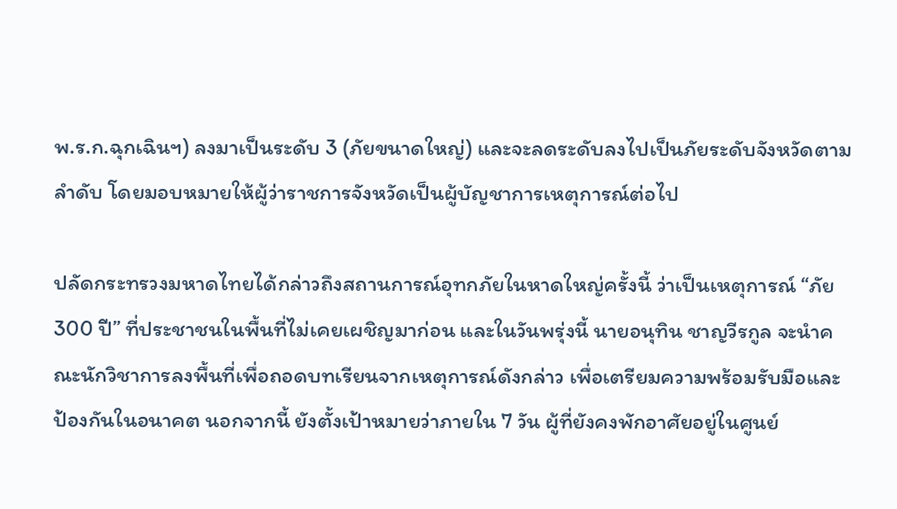พ.ร.ก.ฉุกเฉินฯ) ลงมาเป็นระดับ 3 (ภัยขนาดใหญ่) และจะลดระดับลงไปเป็นภัยระดับจังหวัดตามลำดับ โดยมอบหมายให้ผู้ว่าราชการจังหวัดเป็นผู้บัญชาการเหตุการณ์ต่อไป

ปลัดกระทรวงมหาดไทยได้กล่าวถึงสถานการณ์อุทกภัยในหาดใหญ่ครั้งนี้ ว่าเป็นเหตุการณ์ “ภัย 300 ปี” ที่ประชาชนในพื้นที่ไม่เคยเผชิญมาก่อน และในวันพรุ่งนี้ นายอนุทิน ชาญวีรกูล จะนำคณะนักวิชาการลงพื้นที่เพื่อถอดบทเรียนจากเหตุการณ์ดังกล่าว เพื่อเตรียมความพร้อมรับมือและป้องกันในอนาคต นอกจากนี้ ยังตั้งเป้าหมายว่าภายใน 7 วัน ผู้ที่ยังคงพักอาศัยอยู่ในศูนย์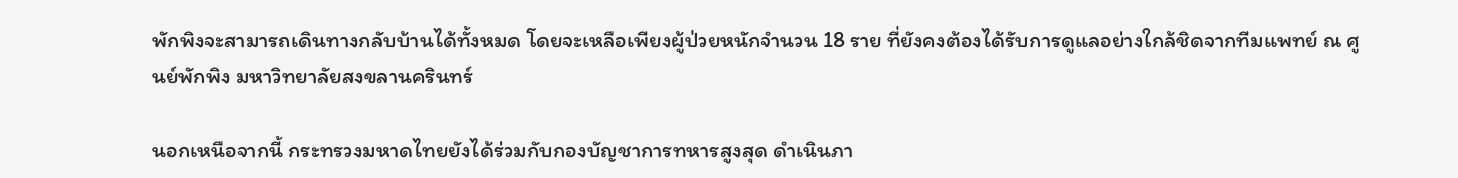พักพิงจะสามารถเดินทางกลับบ้านได้ทั้งหมด โดยจะเหลือเพียงผู้ป่วยหนักจำนวน 18 ราย ที่ยังคงต้องได้รับการดูแลอย่างใกล้ชิดจากทีมแพทย์ ณ ศูนย์พักพิง มหาวิทยาลัยสงขลานครินทร์

นอกเหนือจากนี้ กระทรวงมหาดไทยยังได้ร่วมกับกองบัญชาการทหารสูงสุด ดำเนินภา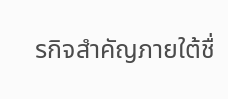รกิจสำคัญภายใต้ชื่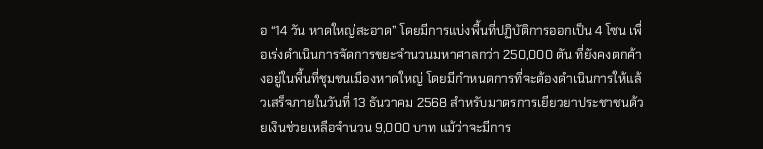อ “14 วัน หาดใหญ่สะอาด” โดยมีการแบ่งพื้นที่ปฏิบัติการออกเป็น 4 โซน เพื่อเร่งดำเนินการจัดการขยะจำนวนมหาศาลกว่า 250,000 ตัน ที่ยังคงตกค้างอยู่ในพื้นที่ชุมชนเมืองหาดใหญ่ โดยมีกำหนดการที่จะต้องดำเนินการให้แล้วเสร็จภายในวันที่ 13 ธันวาคม 2568 สำหรับมาตรการเยียวยาประชาชนด้วยเงินช่วยเหลือจำนวน 9,000 บาท แม้ว่าจะมีการ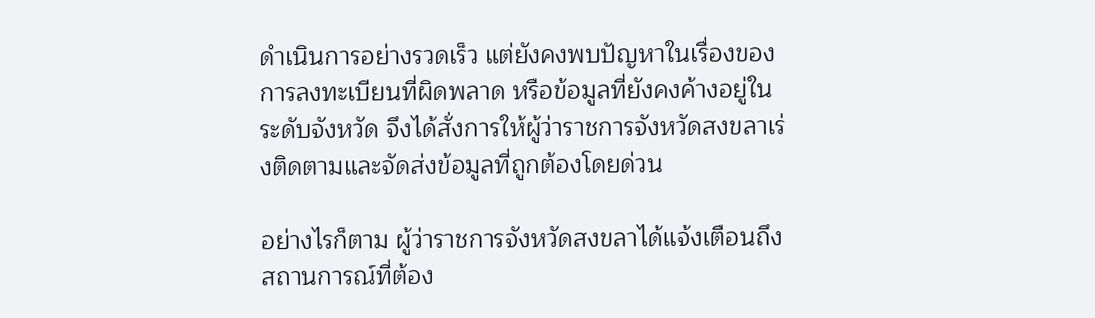ดำเนินการอย่างรวดเร็ว แต่ยังคงพบปัญหาในเรื่องของการลงทะเบียนที่ผิดพลาด หรือข้อมูลที่ยังคงค้างอยู่ในระดับจังหวัด จึงได้สั่งการให้ผู้ว่าราชการจังหวัดสงขลาเร่งติดตามและจัดส่งข้อมูลที่ถูกต้องโดยด่วน

อย่างไรก็ตาม ผู้ว่าราชการจังหวัดสงขลาได้แจ้งเตือนถึงสถานการณ์ที่ต้อง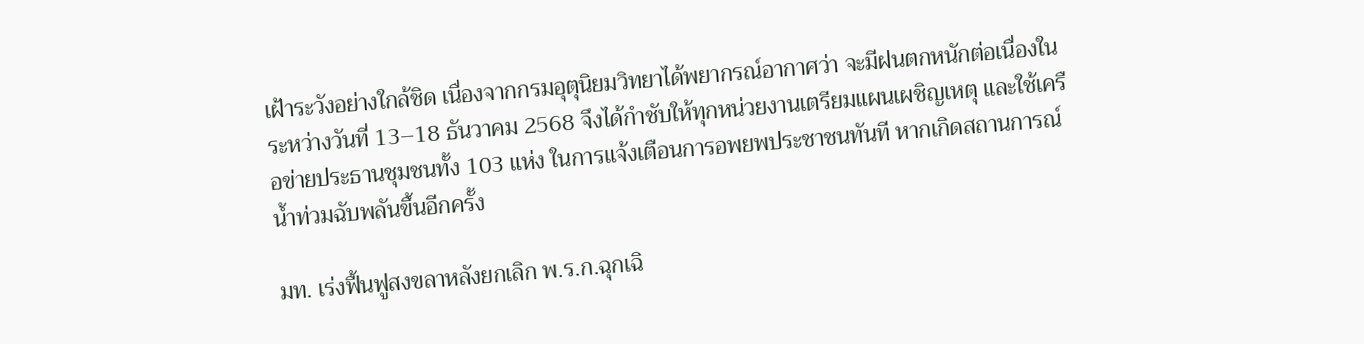เฝ้าระวังอย่างใกล้ชิด เนื่องจากกรมอุตุนิยมวิทยาได้พยากรณ์อากาศว่า จะมีฝนตกหนักต่อเนื่องในระหว่างวันที่ 13–18 ธันวาคม 2568 จึงได้กำชับให้ทุกหน่วยงานเตรียมแผนเผชิญเหตุ และใช้เครือข่ายประธานชุมชนทั้ง 103 แห่ง ในการแจ้งเตือนการอพยพประชาชนทันที หากเกิดสถานการณ์น้ำท่วมฉับพลันขึ้นอีกครั้ง

มท. เร่งฟื้นฟูสงขลาหลังยกเลิก พ.ร.ก.ฉุกเฉิ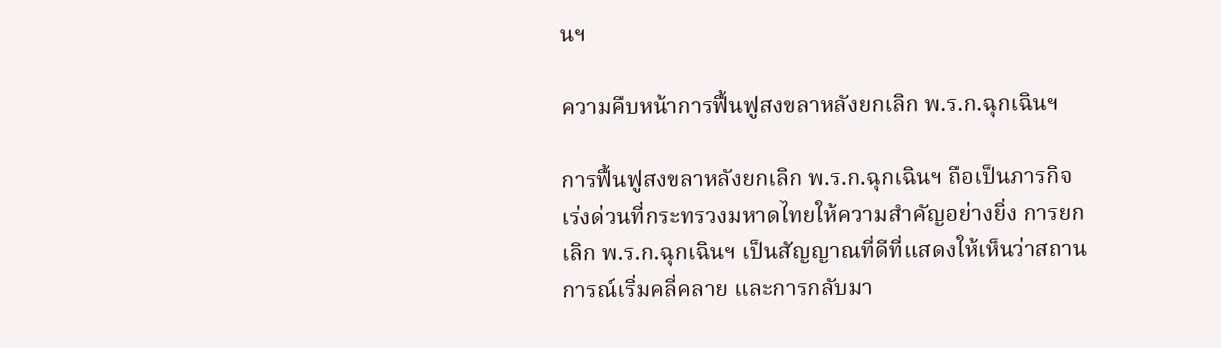นฯ

ความคืบหน้าการฟื้นฟูสงขลาหลังยกเลิก พ.ร.ก.ฉุกเฉินฯ

การฟื้นฟูสงขลาหลังยกเลิก พ.ร.ก.ฉุกเฉินฯ ถือเป็นภารกิจเร่งด่วนที่กระทรวงมหาดไทยให้ความสำคัญอย่างยิ่ง การยกเลิก พ.ร.ก.ฉุกเฉินฯ เป็นสัญญาณที่ดีที่แสดงให้เห็นว่าสถานการณ์เริ่มคลี่คลาย และการกลับมา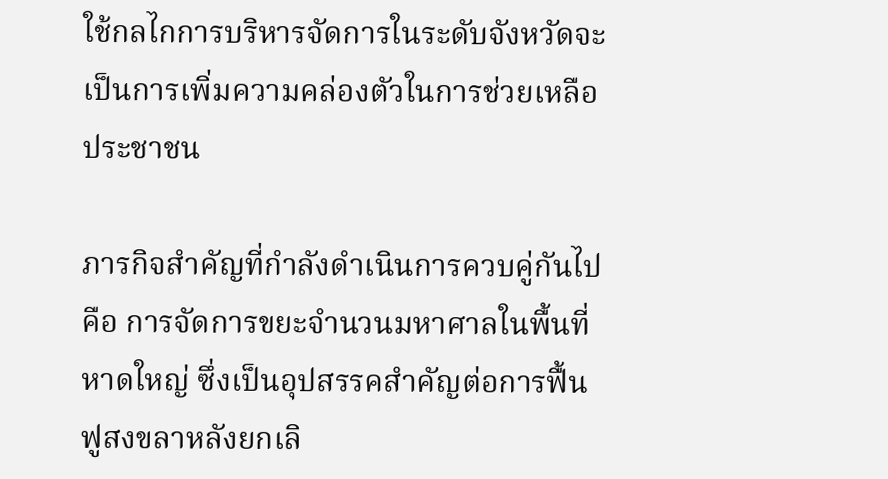ใช้กลไกการบริหารจัดการในระดับจังหวัดจะเป็นการเพิ่มความคล่องตัวในการช่วยเหลือประชาชน

ภารกิจสำคัญที่กำลังดำเนินการควบคู่กันไปคือ การจัดการขยะจำนวนมหาศาลในพื้นที่หาดใหญ่ ซึ่งเป็นอุปสรรคสำคัญต่อการฟื้นฟูสงขลาหลังยกเลิ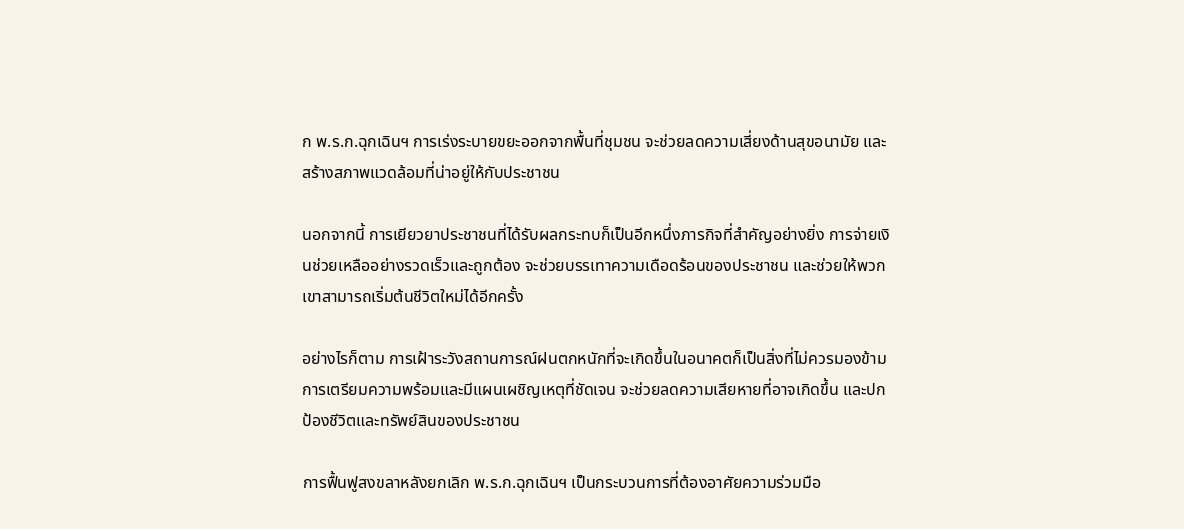ก พ.ร.ก.ฉุกเฉินฯ การเร่งระบายขยะออกจากพื้นที่ชุมชน จะช่วยลดความเสี่ยงด้านสุขอนามัย และสร้างสภาพแวดล้อมที่น่าอยู่ให้กับประชาชน

นอกจากนี้ การเยียวยาประชาชนที่ได้รับผลกระทบก็เป็นอีกหนึ่งภารกิจที่สำคัญอย่างยิ่ง การจ่ายเงินช่วยเหลืออย่างรวดเร็วและถูกต้อง จะช่วยบรรเทาความเดือดร้อนของประชาชน และช่วยให้พวกเขาสามารถเริ่มต้นชีวิตใหม่ได้อีกครั้ง

อย่างไรก็ตาม การเฝ้าระวังสถานการณ์ฝนตกหนักที่จะเกิดขึ้นในอนาคตก็เป็นสิ่งที่ไม่ควรมองข้าม การเตรียมความพร้อมและมีแผนเผชิญเหตุที่ชัดเจน จะช่วยลดความเสียหายที่อาจเกิดขึ้น และปกป้องชีวิตและทรัพย์สินของประชาชน

การฟื้นฟูสงขลาหลังยกเลิก พ.ร.ก.ฉุกเฉินฯ เป็นกระบวนการที่ต้องอาศัยความร่วมมือ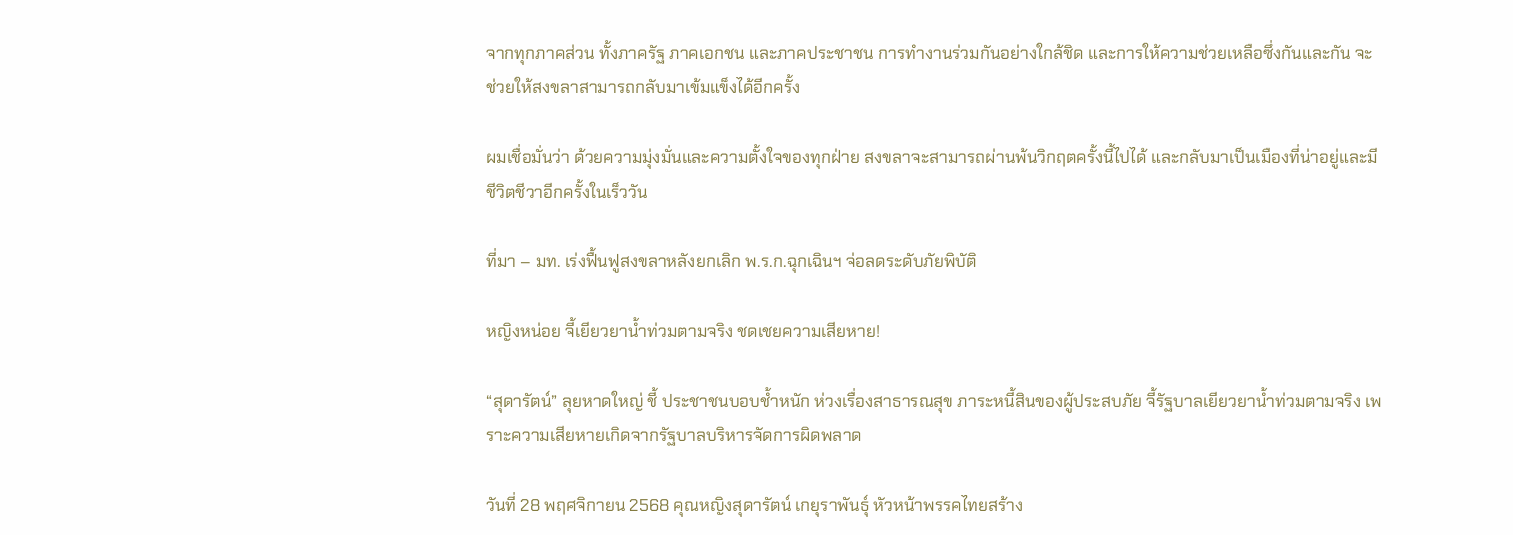จากทุกภาคส่วน ทั้งภาครัฐ ภาคเอกชน และภาคประชาชน การทำงานร่วมกันอย่างใกล้ชิด และการให้ความช่วยเหลือซึ่งกันและกัน จะช่วยให้สงขลาสามารถกลับมาเข้มแข็งได้อีกครั้ง

ผมเชื่อมั่นว่า ด้วยความมุ่งมั่นและความตั้งใจของทุกฝ่าย สงขลาจะสามารถผ่านพ้นวิกฤตครั้งนี้ไปได้ และกลับมาเป็นเมืองที่น่าอยู่และมีชีวิตชีวาอีกครั้งในเร็ววัน

ที่มา – มท. เร่งฟื้นฟูสงขลาหลังยกเลิก พ.ร.ก.ฉุกเฉินฯ จ่อลดระดับภัยพิบัติ

หญิงหน่อย จี้เยียวยาน้ำท่วมตามจริง ชดเชยความเสียหาย!

“สุดารัตน์” ลุยหาดใหญ่ ชี้ ประชาชนบอบช้ำหนัก ห่วงเรื่องสาธารณสุข ภาระหนี้สินของผู้ประสบภัย จี้รัฐบาลเยียวยาน้ำท่วมตามจริง เพราะความเสียหายเกิดจากรัฐบาลบริหารจัดการผิดพลาด

วันที่ 28 พฤศจิกายน 2568 คุณหญิงสุดารัตน์ เกยุราพันธุ์ หัวหน้าพรรคไทยสร้าง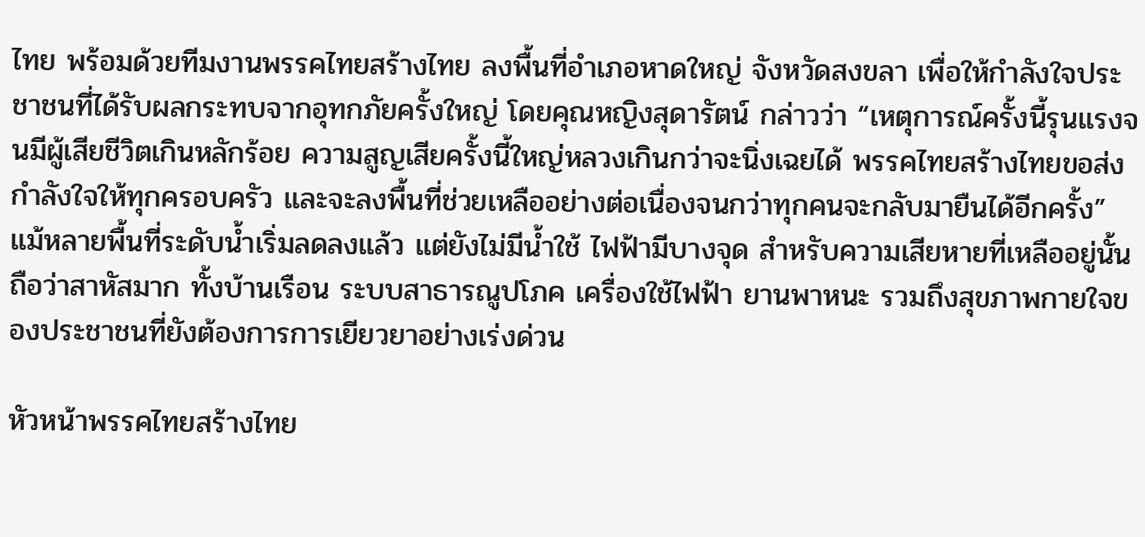ไทย พร้อมด้วยทีมงานพรรคไทยสร้างไทย ลงพื้นที่อำเภอหาดใหญ่ จังหวัดสงขลา เพื่อให้กำลังใจประชาชนที่ได้รับผลกระทบจากอุทกภัยครั้งใหญ่ โดยคุณหญิงสุดารัตน์ กล่าวว่า “เหตุการณ์ครั้งนี้รุนแรงจนมีผู้เสียชีวิตเกินหลักร้อย ความสูญเสียครั้งนี้ใหญ่หลวงเกินกว่าจะนิ่งเฉยได้ พรรคไทยสร้างไทยขอส่งกำลังใจให้ทุกครอบครัว และจะลงพื้นที่ช่วยเหลืออย่างต่อเนื่องจนกว่าทุกคนจะกลับมายืนได้อีกครั้ง” แม้หลายพื้นที่ระดับน้ำเริ่มลดลงแล้ว แต่ยังไม่มีน้ำใช้ ไฟฟ้ามีบางจุด สำหรับความเสียหายที่เหลืออยู่นั้นถือว่าสาหัสมาก ทั้งบ้านเรือน ระบบสาธารณูปโภค เครื่องใช้ไฟฟ้า ยานพาหนะ รวมถึงสุขภาพกายใจของประชาชนที่ยังต้องการการเยียวยาอย่างเร่งด่วน

หัวหน้าพรรคไทยสร้างไทย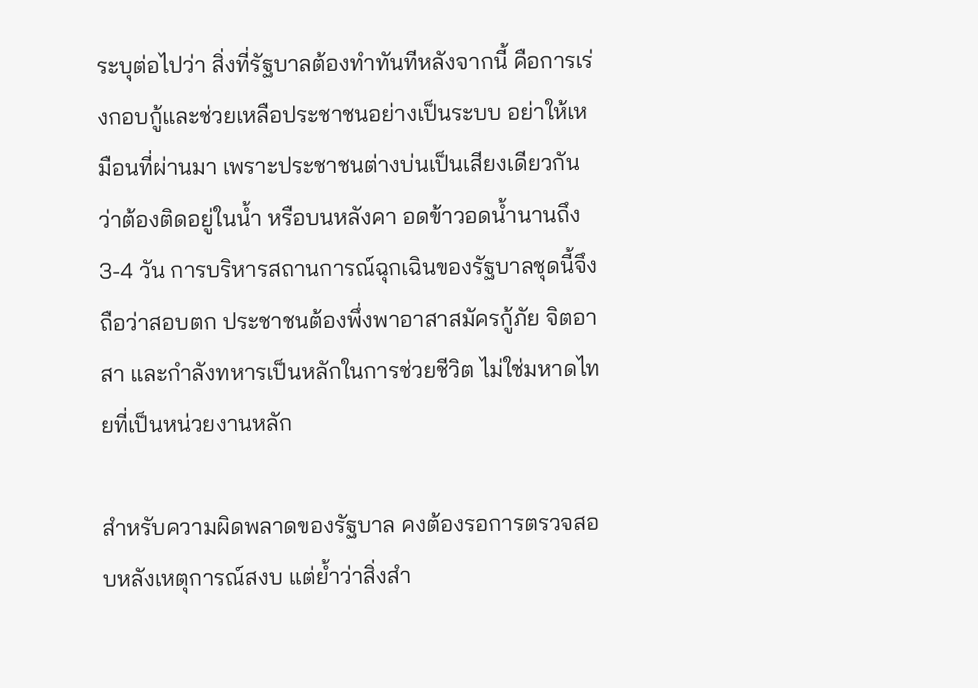ระบุต่อไปว่า สิ่งที่รัฐบาลต้องทำทันทีหลังจากนี้ คือการเร่งกอบกู้และช่วยเหลือประชาชนอย่างเป็นระบบ อย่าให้เหมือนที่ผ่านมา เพราะประชาชนต่างบ่นเป็นเสียงเดียวกันว่าต้องติดอยู่ในน้ำ หรือบนหลังคา อดข้าวอดน้ำนานถึง 3-4 วัน การบริหารสถานการณ์ฉุกเฉินของรัฐบาลชุดนี้จึงถือว่าสอบตก ประชาชนต้องพึ่งพาอาสาสมัครกู้ภัย จิตอาสา และกำลังทหารเป็นหลักในการช่วยชีวิต ไม่ใช่มหาดไทยที่เป็นหน่วยงานหลัก

สำหรับความผิดพลาดของรัฐบาล คงต้องรอการตรวจสอบหลังเหตุการณ์สงบ แต่ย้ำว่าสิ่งสำ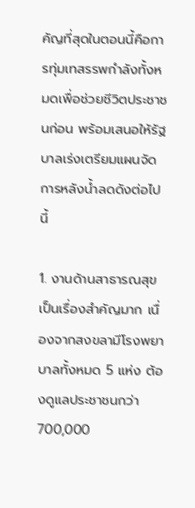คัญที่สุดในตอนนี้คือการทุ่มเทสรรพกำลังทั้งหมดเพื่อช่วยชีวิตประชาชนก่อน พร้อมเสนอให้รัฐบาลเร่งเตรียมแผนจัดการหลังน้ำลดดังต่อไปนี้

1. งานด้านสาธารณสุขเป็นเรื่องสำคัญมาก เนื่องจากสงขลามีโรงพยาบาลทั้งหมด 5 แห่ง ต้องดูแลประชาชนกว่า 700,000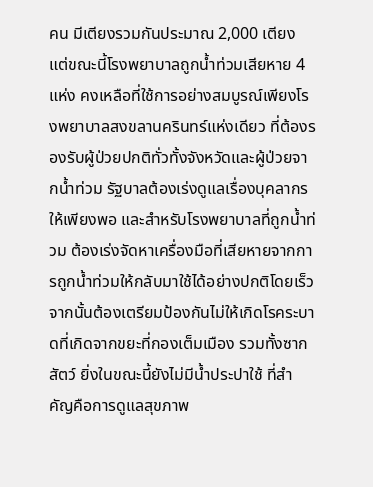คน มีเตียงรวมกันประมาณ 2,000 เตียง แต่ขณะนี้โรงพยาบาลถูกน้ำท่วมเสียหาย 4 แห่ง คงเหลือที่ใช้การอย่างสมบูรณ์เพียงโรงพยาบาลสงขลานครินทร์แห่งเดียว ที่ต้องรองรับผู้ป่วยปกติทั่วทั้งจังหวัดและผู้ป่วยจากน้ำท่วม รัฐบาลต้องเร่งดูแลเรื่องบุคลากรให้เพียงพอ และสำหรับโรงพยาบาลที่ถูกน้ำท่วม ต้องเร่งจัดหาเครื่องมือที่เสียหายจากการถูกน้ำท่วมให้กลับมาใช้ได้อย่างปกติโดยเร็ว จากนั้นต้องเตรียมป้องกันไม่ให้เกิดโรคระบาดที่เกิดจากขยะที่กองเต็มเมือง รวมทั้งซากสัตว์ ยิ่งในขณะนี้ยังไม่มีน้ำประปาใช้ ที่สำคัญคือการดูแลสุขภาพ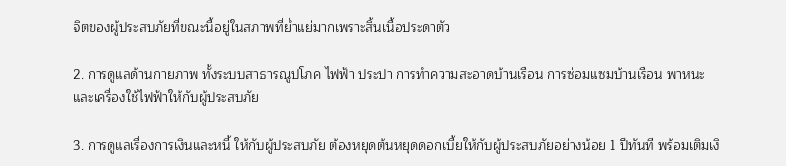จิตของผู้ประสบภัยที่ขณะนี้อยู่ในสภาพที่ย่ำแย่มากเพราะสิ้นเนื้อประดาตัว

2. การดูแลด้านกายภาพ ทั้งระบบสาธารณูปโภค ไฟฟ้า ประปา การทำความสะอาดบ้านเรือน การซ่อมแซมบ้านเรือน พาหนะ และเครื่องใช้ไฟฟ้าให้กับผู้ประสบภัย

3. การดูแลเรื่องการเงินและหนี้ ให้กับผู้ประสบภัย ต้องหยุดต้นหยุดดอกเบี้ยให้กับผู้ประสบภัยอย่างน้อย 1 ปีทันที พร้อมเติมเงิ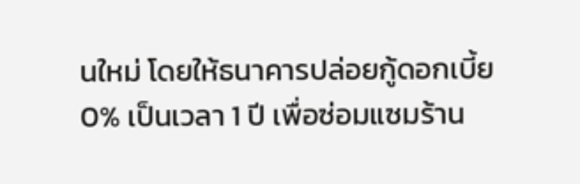นใหม่ โดยให้ธนาคารปล่อยกู้ดอกเบี้ย 0% เป็นเวลา 1 ปี เพื่อซ่อมแซมร้าน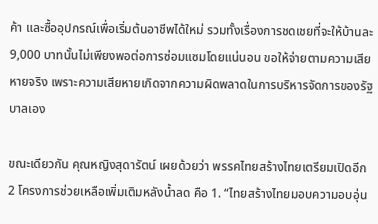ค้า และซื้ออุปกรณ์เพื่อเริ่มต้นอาชีพได้ใหม่ รวมทั้งเรื่องการชดเชยที่จะให้บ้านละ 9,000 บาทนั้นไม่เพียงพอต่อการซ่อมแซมโดยแน่นอน ขอให้จ่ายตามความเสียหายจริง เพราะความเสียหายเกิดจากความผิดพลาดในการบริหารจัดการของรัฐบาลเอง

ขณะเดียวกัน คุณหญิงสุดารัตน์ เผยด้วยว่า พรรคไทยสร้างไทยเตรียมเปิดอีก 2 โครงการช่วยเหลือเพิ่มเติมหลังน้ำลด คือ 1. “ไทยสร้างไทยมอบความอบอุ่น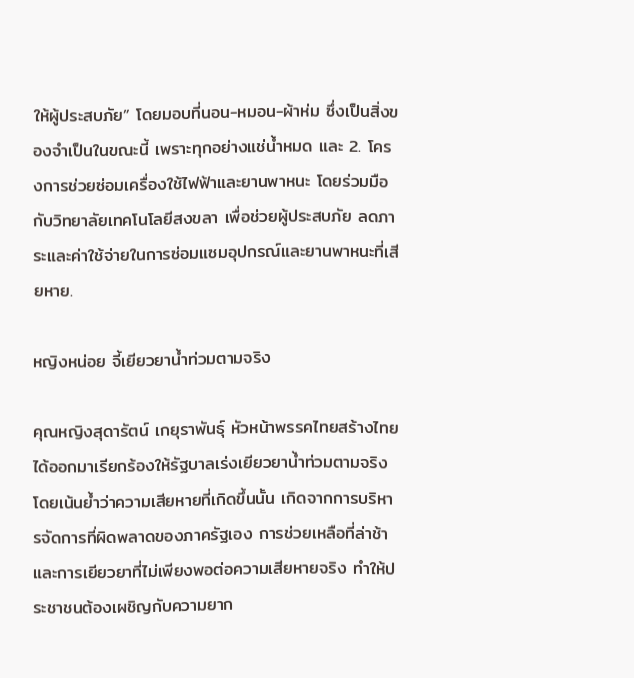ให้ผู้ประสบภัย” โดยมอบที่นอน-หมอน-ผ้าห่ม ซึ่งเป็นสิ่งของจำเป็นในขณะนี้ เพราะทุกอย่างแช่น้ำหมด และ 2. โครงการช่วยซ่อมเครื่องใช้ไฟฟ้าและยานพาหนะ โดยร่วมมือกับวิทยาลัยเทคโนโลยีสงขลา เพื่อช่วยผู้ประสบภัย ลดภาระและค่าใช้จ่ายในการซ่อมแซมอุปกรณ์และยานพาหนะที่เสียหาย.

หญิงหน่อย จี้เยียวยาน้ำท่วมตามจริง

คุณหญิงสุดารัตน์ เกยุราพันธุ์ หัวหน้าพรรคไทยสร้างไทย ได้ออกมาเรียกร้องให้รัฐบาลเร่งเยียวยาน้ำท่วมตามจริง โดยเน้นย้ำว่าความเสียหายที่เกิดขึ้นนั้น เกิดจากการบริหารจัดการที่ผิดพลาดของภาครัฐเอง การช่วยเหลือที่ล่าช้าและการเยียวยาที่ไม่เพียงพอต่อความเสียหายจริง ทำให้ประชาชนต้องเผชิญกับความยาก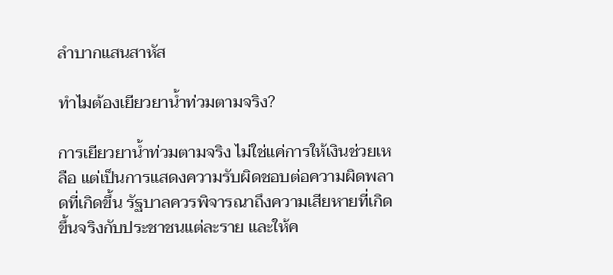ลำบากแสนสาหัส

ทำไมต้องเยียวยาน้ำท่วมตามจริง?

การเยียวยาน้ำท่วมตามจริง ไม่ใช่แค่การให้เงินช่วยเหลือ แต่เป็นการแสดงความรับผิดชอบต่อความผิดพลาดที่เกิดขึ้น รัฐบาลควรพิจารณาถึงความเสียหายที่เกิดขึ้นจริงกับประชาชนแต่ละราย และให้ค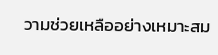วามช่วยเหลืออย่างเหมาะสม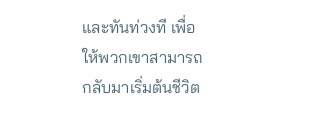และทันท่วงที เพื่อให้พวกเขาสามารถกลับมาเริ่มต้นชีวิต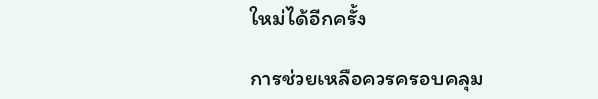ใหม่ได้อีกครั้ง

การช่วยเหลือควรครอบคลุม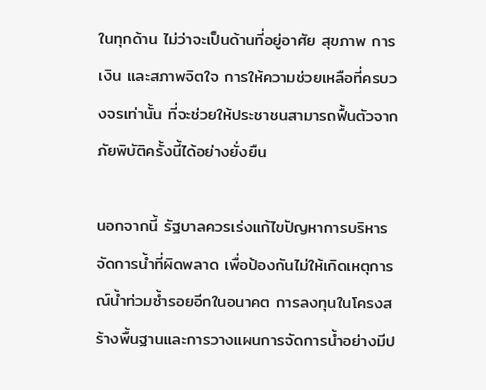ในทุกด้าน ไม่ว่าจะเป็นด้านที่อยู่อาศัย สุขภาพ การเงิน และสภาพจิตใจ การให้ความช่วยเหลือที่ครบวงจรเท่านั้น ที่จะช่วยให้ประชาชนสามารถฟื้นตัวจากภัยพิบัติครั้งนี้ได้อย่างยั่งยืน

นอกจากนี้ รัฐบาลควรเร่งแก้ไขปัญหาการบริหารจัดการน้ำที่ผิดพลาด เพื่อป้องกันไม่ให้เกิดเหตุการณ์น้ำท่วมซ้ำรอยอีกในอนาคต การลงทุนในโครงสร้างพื้นฐานและการวางแผนการจัดการน้ำอย่างมีป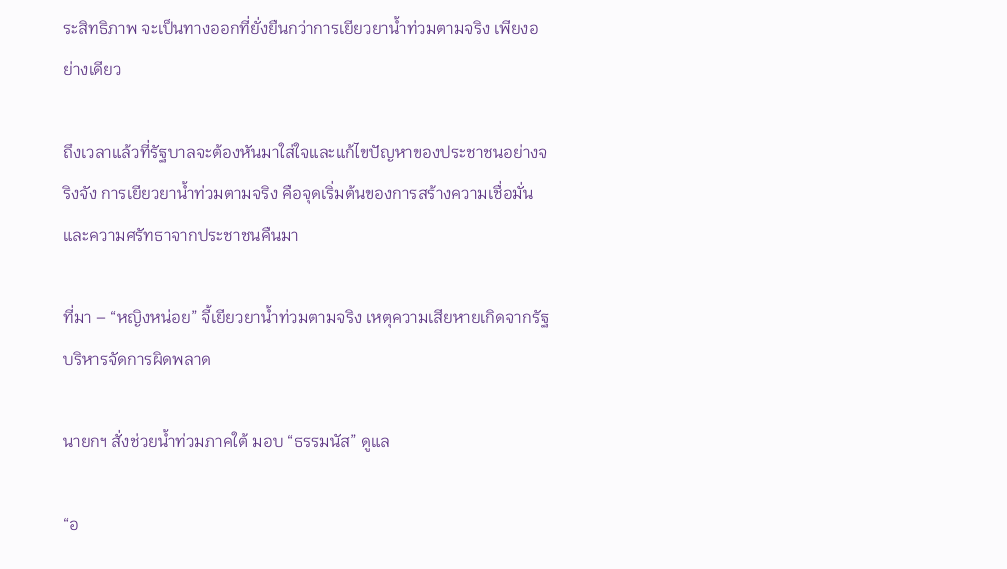ระสิทธิภาพ จะเป็นทางออกที่ยั่งยืนกว่าการเยียวยาน้ำท่วมตามจริง เพียงอย่างเดียว

ถึงเวลาแล้วที่รัฐบาลจะต้องหันมาใส่ใจและแก้ไขปัญหาของประชาชนอย่างจริงจัง การเยียวยาน้ำท่วมตามจริง คือจุดเริ่มต้นของการสร้างความเชื่อมั่นและความศรัทธาจากประชาชนคืนมา

ที่มา – “หญิงหน่อย” จี้เยียวยาน้ำท่วมตามจริง เหตุความเสียหายเกิดจากรัฐบริหารจัดการผิดพลาด

นายกฯ สั่งช่วยน้ำท่วมภาคใต้ มอบ “ธรรมนัส” ดูแล

“อ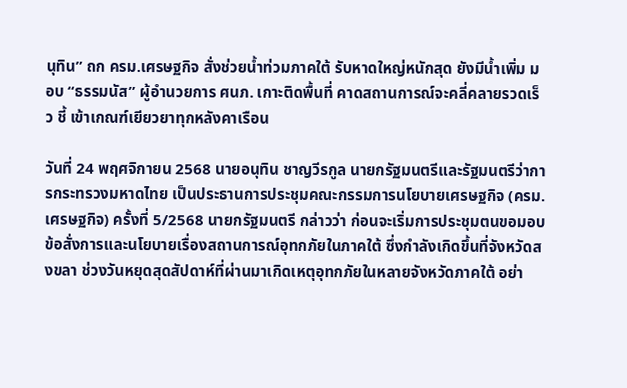นุทิน” ถก ครม.เศรษฐกิจ สั่งช่วยน้ำท่วมภาคใต้ รับหาดใหญ่หนักสุด ยังมีน้ำเพิ่ม มอบ “ธรรมนัส” ผู้อำนวยการ ศนภ. เกาะติดพื้นที่ คาดสถานการณ์จะคลี่คลายรวดเร็ว ชี้ เข้าเกณฑ์เยียวยาทุกหลังคาเรือน

วันที่ 24 พฤศจิกายน 2568 นายอนุทิน ชาญวีรกูล นายกรัฐมนตรีและรัฐมนตรีว่าการกระทรวงมหาดไทย เป็นประธานการประชุมคณะกรรมการนโยบายเศรษฐกิจ (ครม.เศรษฐกิจ) ครั้งที่ 5/2568 นายกรัฐมนตรี กล่าวว่า ก่อนจะเริ่มการประชุมตนขอมอบข้อสั่งการและนโยบายเรื่องสถานการณ์อุทกภัยในภาคใต้ ซึ่งกำลังเกิดขึ้นที่จังหวัดสงขลา ช่วงวันหยุดสุดสัปดาห์ที่ผ่านมาเกิดเหตุอุทกภัยในหลายจังหวัดภาคใต้ อย่า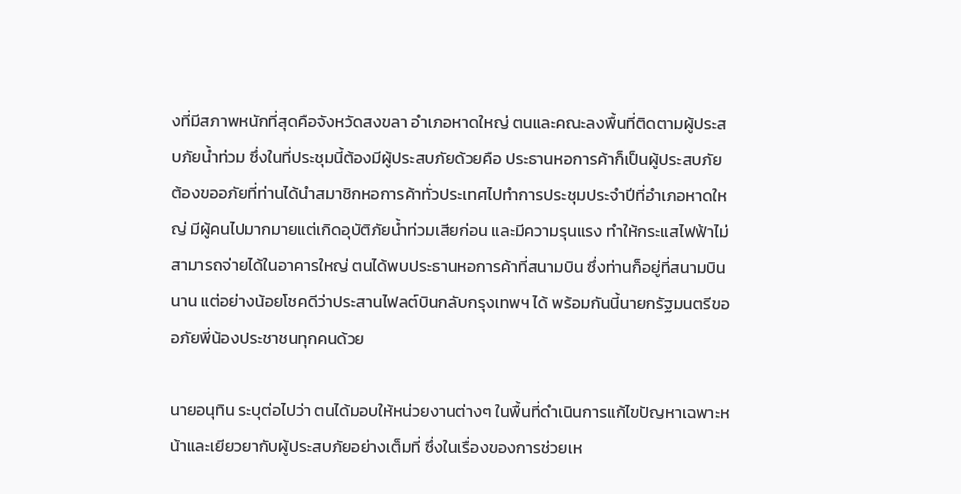งที่มีสภาพหนักที่สุดคือจังหวัดสงขลา อำเภอหาดใหญ่ ตนและคณะลงพื้นที่ติดตามผู้ประสบภัยน้ำท่วม ซึ่งในที่ประชุมนี้ต้องมีผู้ประสบภัยด้วยคือ ประธานหอการค้าก็เป็นผู้ประสบภัย ต้องขออภัยที่ท่านได้นำสมาชิกหอการค้าทั่วประเทศไปทำการประชุมประจำปีที่อำเภอหาดใหญ่ มีผู้คนไปมากมายแต่เกิดอุบัติภัยน้ำท่วมเสียก่อน และมีความรุนแรง ทำให้กระแสไฟฟ้าไม่สามารถจ่ายได้ในอาคารใหญ่ ตนได้พบประธานหอการค้าที่สนามบิน ซึ่งท่านก็อยู่ที่สนามบินนาน แต่อย่างน้อยโชคดีว่าประสานไฟลต์บินกลับกรุงเทพฯ ได้ พร้อมกันนี้นายกรัฐมนตรีขออภัยพี่น้องประชาชนทุกคนด้วย

นายอนุทิน ระบุต่อไปว่า ตนได้มอบให้หน่วยงานต่างๆ ในพื้นที่ดำเนินการแก้ไขปัญหาเฉพาะหน้าและเยียวยากับผู้ประสบภัยอย่างเต็มที่ ซึ่งในเรื่องของการช่วยเห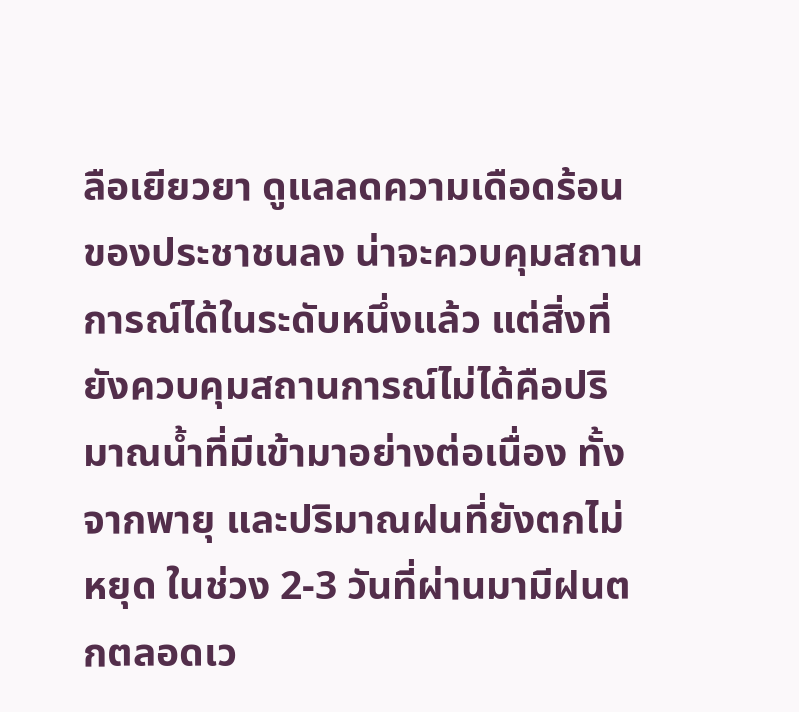ลือเยียวยา ดูแลลดความเดือดร้อนของประชาชนลง น่าจะควบคุมสถานการณ์ได้ในระดับหนึ่งแล้ว แต่สิ่งที่ยังควบคุมสถานการณ์ไม่ได้คือปริมาณน้ำที่มีเข้ามาอย่างต่อเนื่อง ทั้งจากพายุ และปริมาณฝนที่ยังตกไม่หยุด ในช่วง 2-3 วันที่ผ่านมามีฝนตกตลอดเว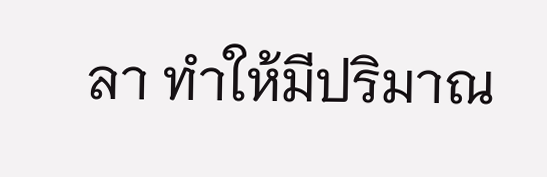ลา ทำให้มีปริมาณ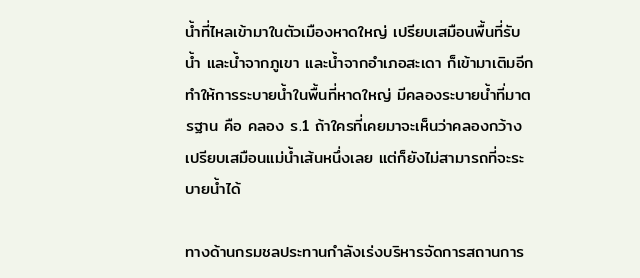น้ำที่ไหลเข้ามาในตัวเมืองหาดใหญ่ เปรียบเสมือนพื้นที่รับน้ำ และน้ำจากภูเขา และน้ำจากอำเภอสะเดา ก็เข้ามาเติมอีก ทำให้การระบายน้ำในพื้นที่หาดใหญ่ มีคลองระบายน้ำที่มาตรฐาน คือ คลอง ร.1 ถ้าใครที่เคยมาจะเห็นว่าคลองกว้างเปรียบเสมือนแม่น้ำเส้นหนึ่งเลย แต่ก็ยังไม่สามารถที่จะระบายน้ำได้

ทางด้านกรมชลประทานกำลังเร่งบริหารจัดการสถานการ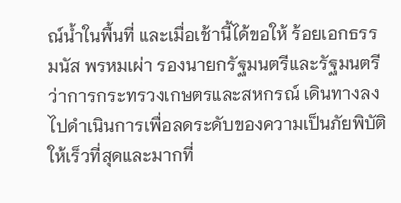ณ์น้ำในพื้นที่ และเมื่อเช้านี้ได้ขอให้ ร้อยเอกธรรมนัส พรหมเผ่า รองนายกรัฐมนตรีและรัฐมนตรีว่าการกระทรวงเกษตรและสหกรณ์ เดินทางลงไปดำเนินการเพื่อลดระดับของความเป็นภัยพิบัติให้เร็วที่สุดและมากที่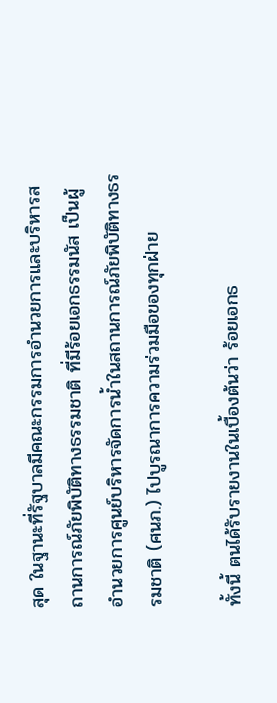สุด ในฐานะที่รัฐบาลมีคณะกรรมการอำนวยการและบริหารสถานการณ์ภัยพิบัติทางธรรมชาติ ที่มีร้อยเอกธรรมนัส เป็นผู้อำนวยการศูนย์บริหารจัดการน้ำในสถานการณ์ภัยพิบัติทางธรรมชาติ (ศนภ.) ไปบูรณาการความร่วมมือของทุกฝ่าย

ทั้งนี้ ตนได้รับรายงานในเบื้องต้นว่า ร้อยเอกธ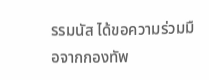รรมนัส ได้ขอความร่วมมือจากกองทัพ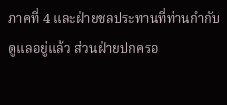ภาคที่ 4 และฝ่ายชลประทานที่ท่านกำกับดูแลอยู่แล้ว ส่วนฝ่ายปกครอ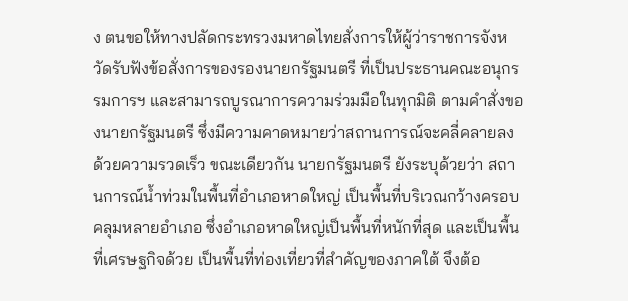ง ตนขอให้ทางปลัดกระทรวงมหาดไทยสั่งการให้ผู้ว่าราชการจังหวัดรับฟังข้อสั่งการของรองนายกรัฐมนตรี ที่เป็นประธานคณะอนุกรรมการฯ และสามารถบูรณาการความร่วมมือในทุกมิติ ตามคำสั่งของนายกรัฐมนตรี ซึ่งมีความคาดหมายว่าสถานการณ์จะคลี่คลายลงด้วยความรวดเร็ว ขณะเดียวกัน นายกรัฐมนตรี ยังระบุด้วยว่า สถานการณ์น้ำท่วมในพื้นที่อำเภอหาดใหญ่ เป็นพื้นที่บริเวณกว้างครอบคลุมหลายอำเภอ ซึ่งอำเภอหาดใหญ่เป็นพื้นที่หนักที่สุด และเป็นพื้นที่เศรษฐกิจด้วย เป็นพื้นที่ท่องเที่ยวที่สำคัญของภาคใต้ จึงต้อ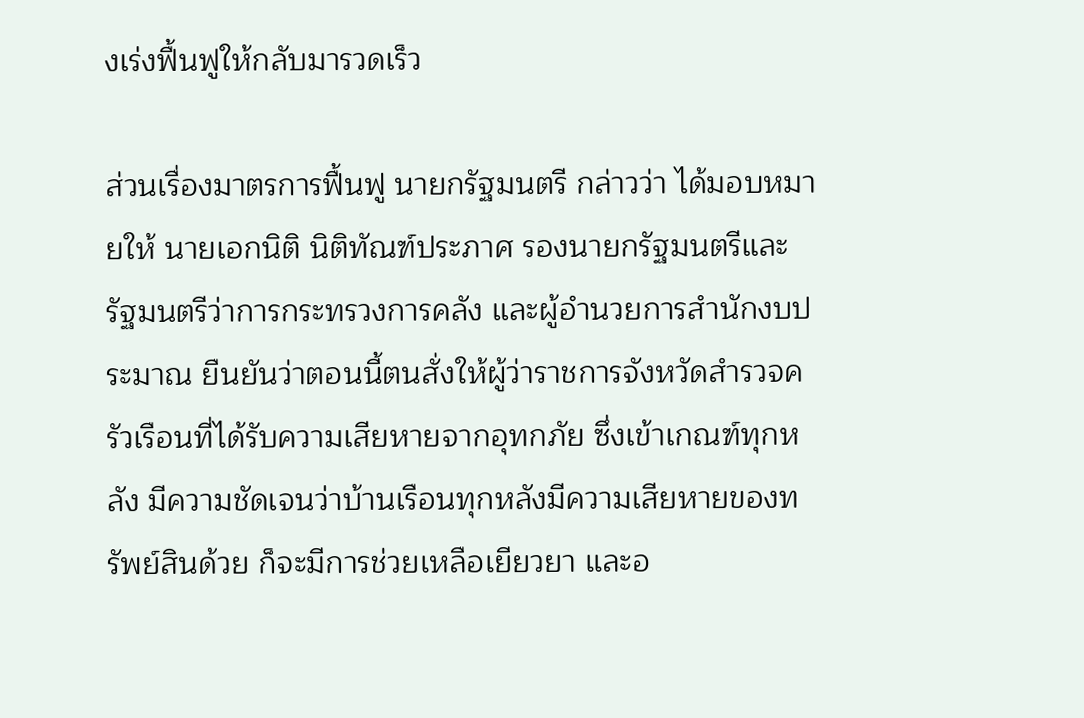งเร่งฟื้นฟูให้กลับมารวดเร็ว

ส่วนเรื่องมาตรการฟื้นฟู นายกรัฐมนตรี กล่าวว่า ได้มอบหมายให้ นายเอกนิติ นิติทัณฑ์ประภาศ รองนายกรัฐมนตรีและรัฐมนตรีว่าการกระทรวงการคลัง และผู้อำนวยการสำนักงบประมาณ ยืนยันว่าตอนนี้ตนสั่งให้ผู้ว่าราชการจังหวัดสำรวจครัวเรือนที่ได้รับความเสียหายจากอุทกภัย ซึ่งเข้าเกณฑ์ทุกหลัง มีความชัดเจนว่าบ้านเรือนทุกหลังมีความเสียหายของทรัพย์สินด้วย ก็จะมีการช่วยเหลือเยียวยา และอ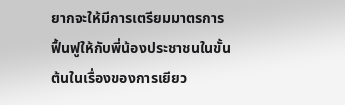ยากจะให้มีการเตรียมมาตรการฟื้นฟูให้กับพี่น้องประชาชนในขั้นต้นในเรื่องของการเยียว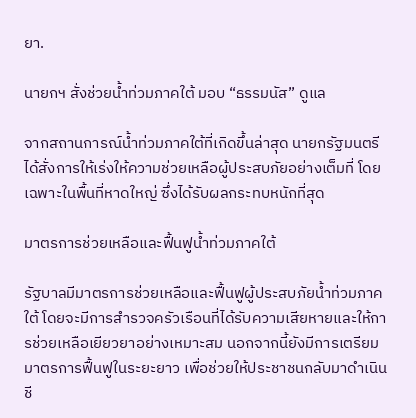ยา.

นายกฯ สั่งช่วยน้ำท่วมภาคใต้ มอบ “ธรรมนัส” ดูแล

จากสถานการณ์น้ำท่วมภาคใต้ที่เกิดขึ้นล่าสุด นายกรัฐมนตรีได้สั่งการให้เร่งให้ความช่วยเหลือผู้ประสบภัยอย่างเต็มที่ โดยเฉพาะในพื้นที่หาดใหญ่ ซึ่งได้รับผลกระทบหนักที่สุด

มาตรการช่วยเหลือและฟื้นฟูน้ำท่วมภาคใต้

รัฐบาลมีมาตรการช่วยเหลือและฟื้นฟูผู้ประสบภัยน้ำท่วมภาคใต้ โดยจะมีการสำรวจครัวเรือนที่ได้รับความเสียหายและให้การช่วยเหลือเยียวยาอย่างเหมาะสม นอกจากนี้ยังมีการเตรียมมาตรการฟื้นฟูในระยะยาว เพื่อช่วยให้ประชาชนกลับมาดำเนินชี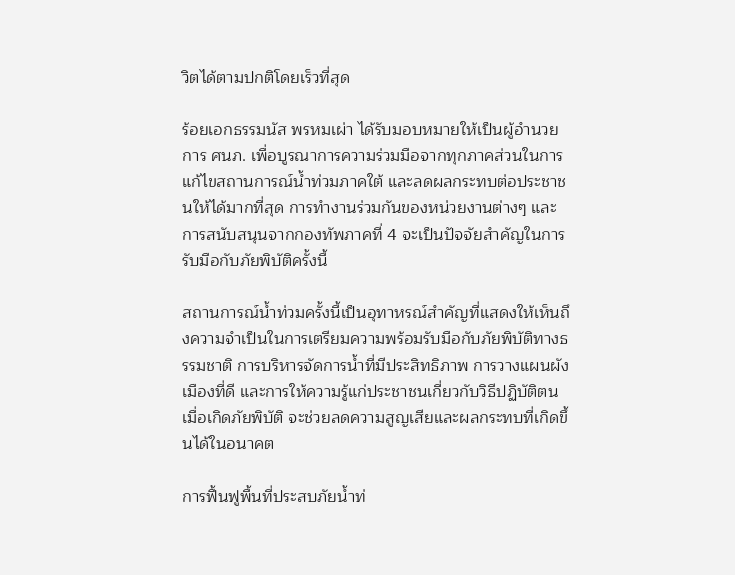วิตได้ตามปกติโดยเร็วที่สุด

ร้อยเอกธรรมนัส พรหมเผ่า ได้รับมอบหมายให้เป็นผู้อำนวยการ ศนภ. เพื่อบูรณาการความร่วมมือจากทุกภาคส่วนในการแก้ไขสถานการณ์น้ำท่วมภาคใต้ และลดผลกระทบต่อประชาชนให้ได้มากที่สุด การทำงานร่วมกันของหน่วยงานต่างๆ และการสนับสนุนจากกองทัพภาคที่ 4 จะเป็นปัจจัยสำคัญในการรับมือกับภัยพิบัติครั้งนี้

สถานการณ์น้ำท่วมครั้งนี้เป็นอุทาหรณ์สำคัญที่แสดงให้เห็นถึงความจำเป็นในการเตรียมความพร้อมรับมือกับภัยพิบัติทางธรรมชาติ การบริหารจัดการน้ำที่มีประสิทธิภาพ การวางแผนผังเมืองที่ดี และการให้ความรู้แก่ประชาชนเกี่ยวกับวิธีปฏิบัติตนเมื่อเกิดภัยพิบัติ จะช่วยลดความสูญเสียและผลกระทบที่เกิดขึ้นได้ในอนาคต

การฟื้นฟูพื้นที่ประสบภัยน้ำท่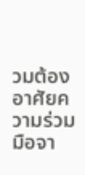วมต้องอาศัยความร่วมมือจา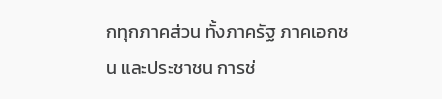กทุกภาคส่วน ทั้งภาครัฐ ภาคเอกชน และประชาชน การช่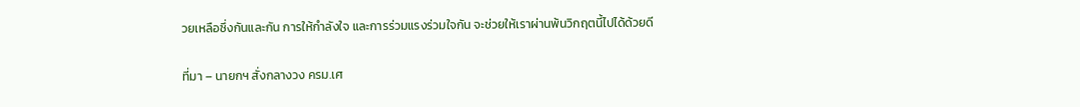วยเหลือซึ่งกันและกัน การให้กำลังใจ และการร่วมแรงร่วมใจกัน จะช่วยให้เราผ่านพ้นวิกฤตนี้ไปได้ด้วยดี

ที่มา – นายกฯ สั่งกลางวง ครม.เศ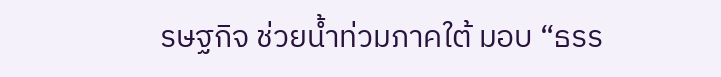รษฐกิจ ช่วยน้ำท่วมภาคใต้ มอบ “ธรร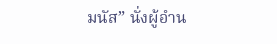มนัส” นั่งผู้อำน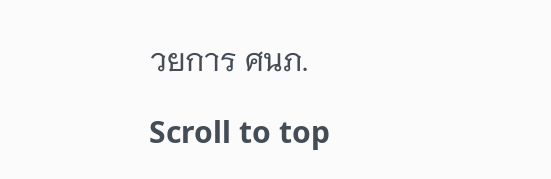วยการ ศนภ.

Scroll to top